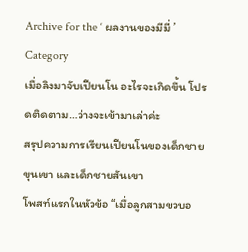Archive for the ‘ ผลงานของมีมี่ ’ Category
เมื่อลิงมาจับเปียนโน อะไรจะเกิดขึ้น โปรดติดตาม…ว่างจะเข้ามาเล่าค่ะ
สรุปความการเรียนเปียนโนของเด็กชาย ขุนเขา และเด็กชายสันเขา
โพสท์แรกในหัวข้อ “เมื่อลูกสามขวบอ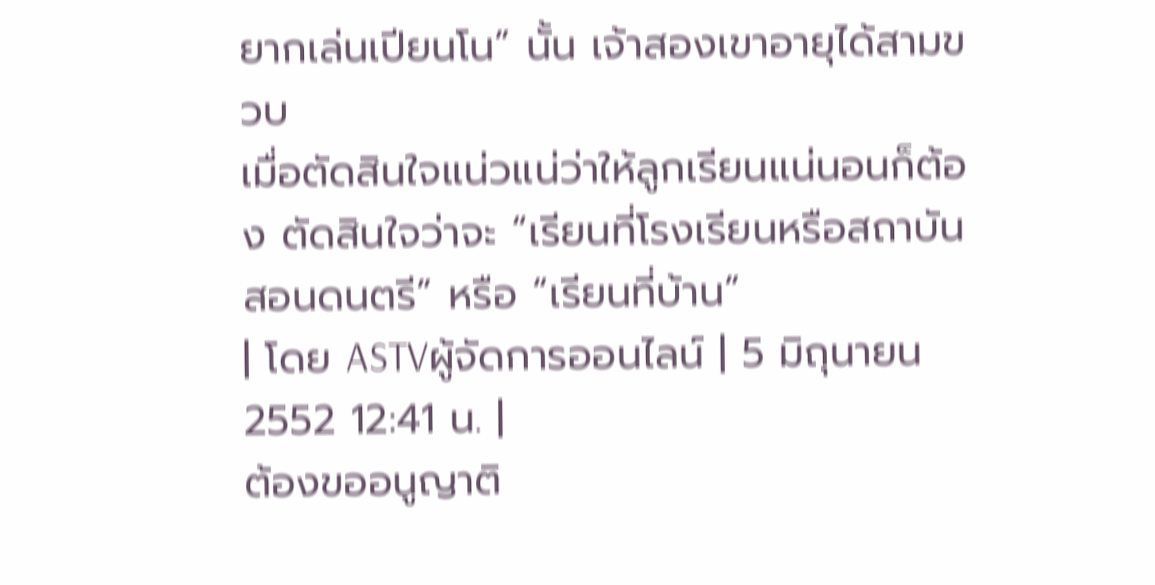ยากเล่นเปียนโน” นั้น เจ้าสองเขาอายุได้สามขวบ
เมื่อตัดสินใจแน่วแน่ว่าให้ลูกเรียนแน่นอนก็ต้อง ตัดสินใจว่าจะ “เรียนที่โรงเรียนหรือสถาบันสอนดนตรี” หรือ “เรียนที่บ้าน”
| โดย ASTVผู้จัดการออนไลน์ | 5 มิถุนายน 2552 12:41 น. |
ต้องขออนูญาติ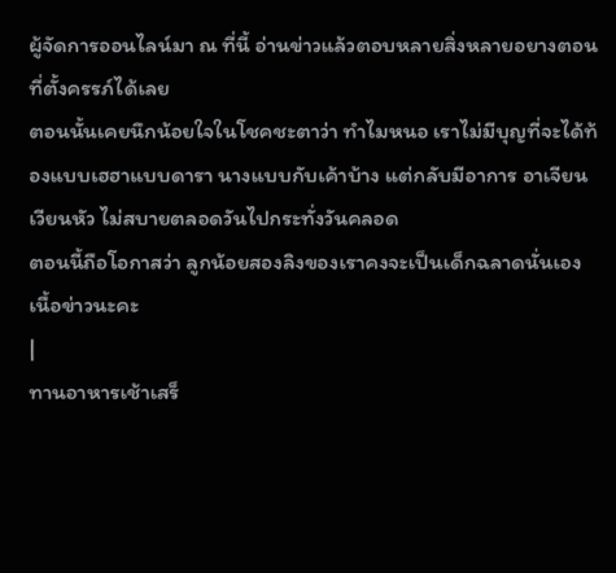ผู้จัดการออนไลน์มา ณ ที่นี้ อ่านข่าวแล้วตอบหลายสิ่งหลายอยางตอนที่ตั้งครรภ์ได้เลย
ตอนนั้นเคยนึกน้อยใจในโชคชะตาว่า ทำไมหนอ เราไม่มีบุญที่จะได้ท้องแบบเฮฮาแบบดารา นางแบบกับเค้าบ้าง แต่กลับมีอาการ อาเจียน เวียนหัว ไม่สบายตลอดวันไปกระทั่งวันคลอด
ตอนนี้ถือโอกาสว่า ลูกน้อยสองลิงของเราคงจะเป็นเด็กฉลาดนั่นเอง
เนื้อข่าวนะคะ
|
ทานอาหารเช้าเสร็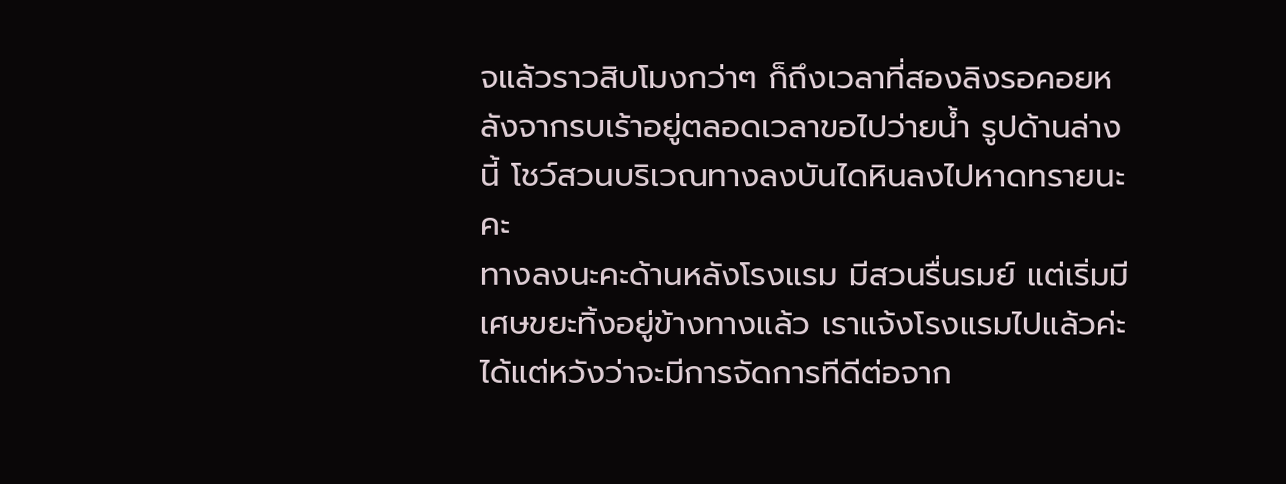จแล้วราวสิบโมงกว่าๆ ก็ถึงเวลาที่สองลิงรอคอยหลังจากรบเร้าอยู่ตลอดเวลาขอไปว่ายน้ำ รูปด้านล่างนี้ โชว์สวนบริเวณทางลงบันไดหินลงไปหาดทรายนะคะ
ทางลงนะคะด้านหลังโรงแรม มีสวนรื่นรมย์ แต่เริ่มมีเศษขยะทิ้งอยู่ข้างทางแล้ว เราแจ้งโรงแรมไปแล้วค่ะ ได้แต่หวังว่าจะมีการจัดการทีดีต่อจาก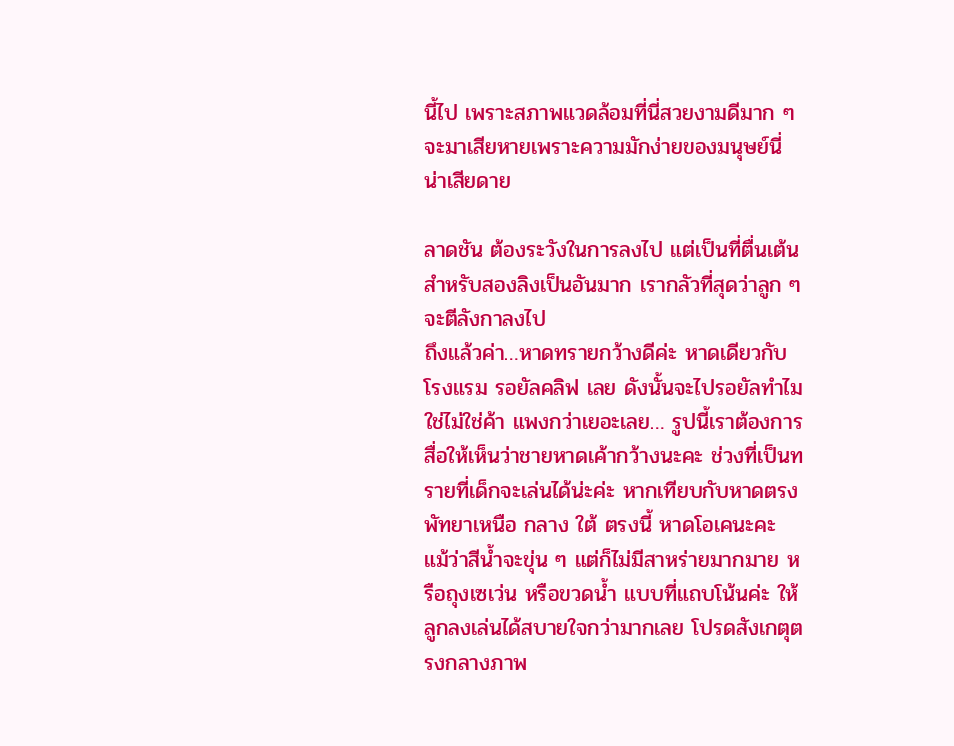นี้ไป เพราะสภาพแวดล้อมที่นี่สวยงามดีมาก ๆ จะมาเสียหายเพราะความมักง่ายของมนุษย์นี่ น่าเสียดาย

ลาดชัน ต้องระวังในการลงไป แต่เป็นที่ตื่นเต้นสำหรับสองลิงเป็นอันมาก เรากลัวที่สุดว่าลูก ๆ จะตีลังกาลงไป
ถึงแล้วค่า…หาดทรายกว้างดีค่ะ หาดเดียวกับ โรงแรม รอยัลคลิฟ เลย ดังนั้นจะไปรอยัลทำไม ใช่ไม่ใช่ค้า แพงกว่าเยอะเลย… รูปนี้เราต้องการสื่อให้เห็นว่าชายหาดเค้ากว้างนะคะ ช่วงที่เป็นทรายที่เด็กจะเล่นได้น่ะค่ะ หากเทียบกับหาดตรงพัทยาเหนือ กลาง ใต้ ตรงนี้ หาดโอเคนะคะ แม้ว่าสีน้ำจะขุ่น ๆ แต่ก็ไม่มีสาหร่ายมากมาย หรือถุงเซเว่น หรือขวดน้ำ แบบที่แถบโน้นค่ะ ให้ลูกลงเล่นได้สบายใจกว่ามากเลย โปรดสังเกตุตรงกลางภาพ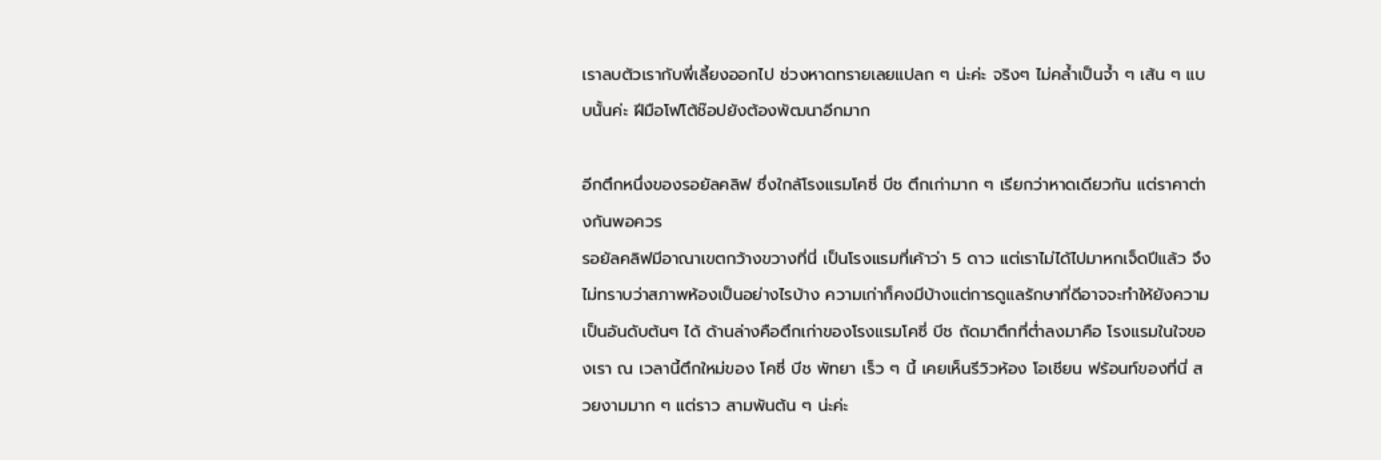เราลบตัวเรากับพี่เลี้ยงออกไป ช่วงหาดทรายเลยแปลก ๆ น่ะค่ะ จริงๆ ไม่คล้ำเป็นจ้ำ ๆ เส้น ๆ แบบนั้นค่ะ ฝีมือโฟโต้ช๊อปยังต้องพัฒนาอีกมาก

อีกตึกหนึ่งของรอยัลคลิฟ ซึ่งใกล้โรงแรมโคซี่ บีช ตึกเก่ามาก ๆ เรียกว่าหาดเดียวกัน แต่ราคาต่างกันพอควร
รอยัลคลิฟมีอาณาเขตกว้างขวางที่นี่ เป็นโรงแรมที่เค้าว่า 5 ดาว แต่เราไม่ได้ไปมาหกเจ็ดปีแล้ว จึงไม่ทราบว่าสภาพห้องเป็นอย่างไรบ้าง ความเก่าก็คงมีบ้างแต่การดูแลรักษาที่ดีอาจจะทำให้ยังความเป็นอันดับต้นๆ ได้ ด้านล่างคือตึกเก่าของโรงแรมโคซี่ บีช ถัดมาตึกที่ต่ำลงมาคือ โรงแรมในใจของเรา ณ เวลานี้ตึกใหม่ของ โคซี่ บีช พัทยา เร็ว ๆ นี้ เคยเห็นรีวิวห้อง โอเชียน ฟร้อนท์ของที่นี่ สวยงามมาก ๆ แต่ราว สามพันต้น ๆ น่ะค่ะ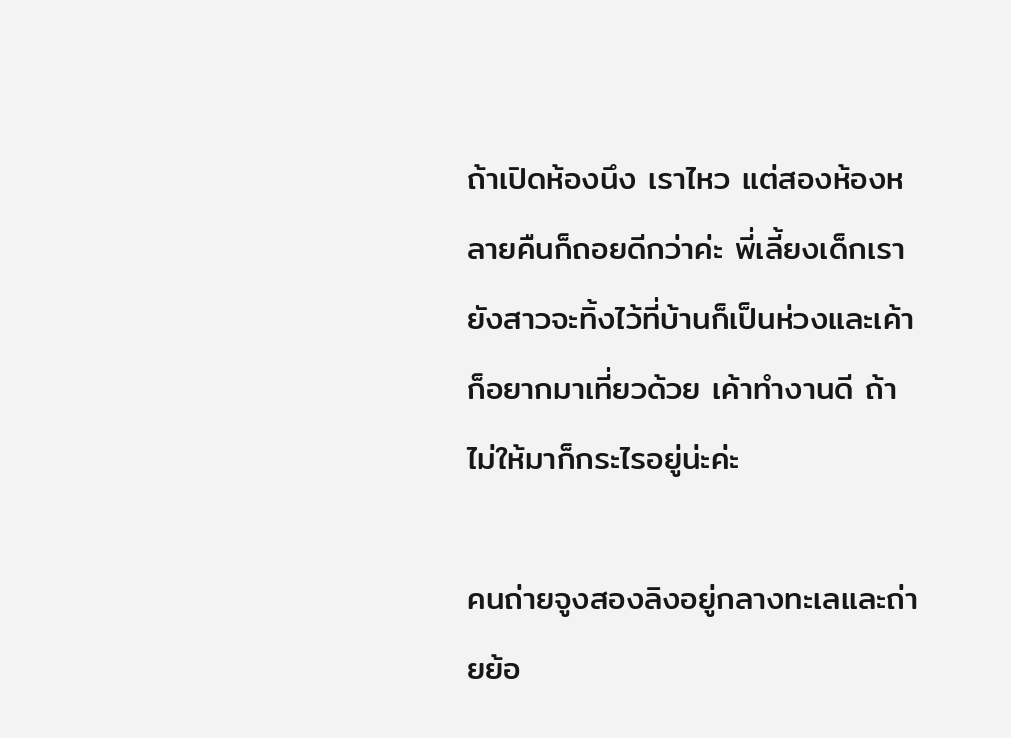ถ้าเปิดห้องนึง เราไหว แต่สองห้องหลายคืนก็ถอยดีกว่าค่ะ พี่เลี้ยงเด็กเรายังสาวจะทิ้งไว้ที่บ้านก็เป็นห่วงและเค้าก็อยากมาเที่ยวด้วย เค้าทำงานดี ถ้าไม่ให้มาก็กระไรอยู่น่ะค่ะ

คนถ่ายจูงสองลิงอยู่กลางทะเลและถ่ายย้อ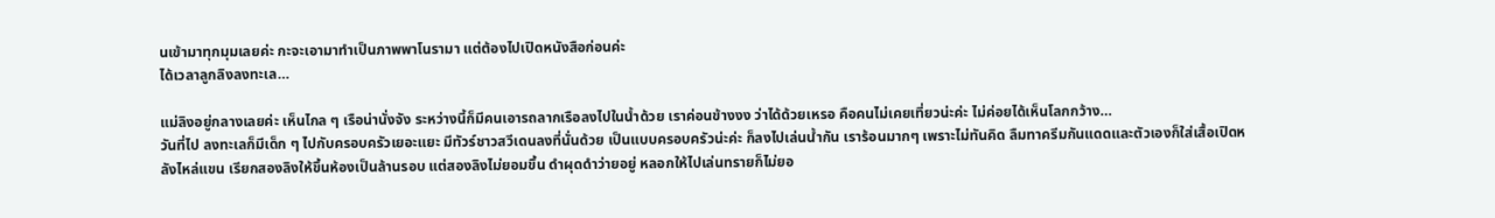นเข้ามาทุกมุมเลยค่ะ กะจะเอามาทำเป็นภาพพาโนรามา แต่ต้องไปเปิดหนังสือก่อนค่ะ
ได้เวลาลูกลิงลงทะเล…

แม่ลิงอยู่กลางเลยค่ะ เห็นไกล ๆ เรือน่านั่งจัง ระหว่างนี้ก็มีคนเอารถลากเรือลงไปในน้ำด้วย เราค่อนข้างงง ว่าได้ด้วยเหรอ คือคนไม่เคยเที่ยวน่ะค่ะ ไม่ค่อยได้เห็นโลกกว้าง...
วันที่ไป ลงทะเลก็มีเด็ก ๆ ไปกับครอบครัวเยอะแยะ มีทัวร์ชาวสวีเดนลงที่นั่นด้วย เป็นแบบครอบครัวน่ะค่ะ ก็ลงไปเล่นน้ำกัน เราร้อนมากๆ เพราะไม่ทันคิด ลืมทาครีมกันแดดและตัวเองก็ใส่เสื้อเปิดหลังไหล่แขน เรียกสองลิงให้ขึ้นห้องเป็นล้านรอบ แต่สองลิงไม่ยอมขึ้น ดำผุดดำว่ายอยู่ หลอกให้ไปเล่นทรายก็ไม่ยอ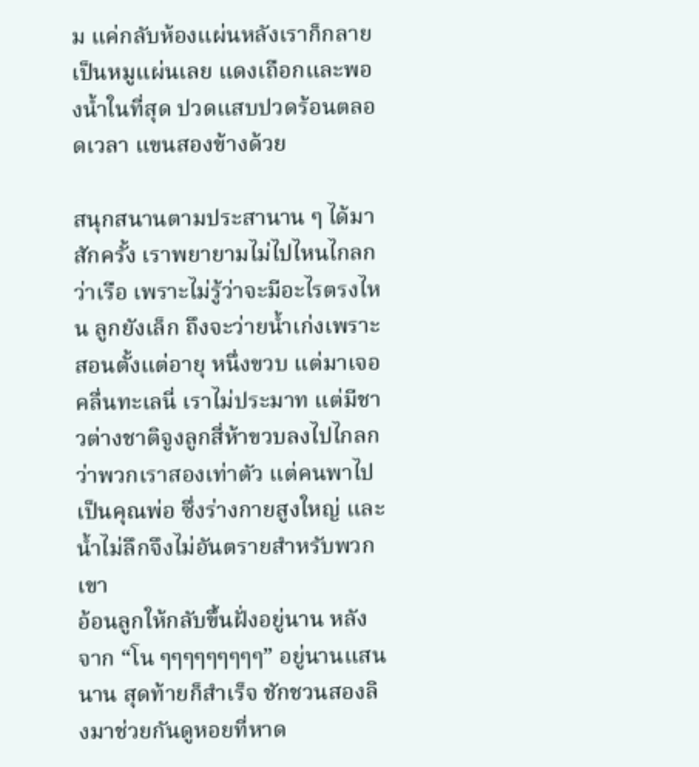ม แค่กลับห้องแผ่นหลังเราก็กลายเป็นหมูแผ่นเลย แดงเถือกและพองน้ำในที่สุด ปวดแสบปวดร้อนตลอดเวลา แขนสองข้างด้วย

สนุกสนานตามประสานาน ๆ ได้มาสักครั้ง เราพยายามไม่ไปไหนไกลกว่าเรือ เพราะไม่รู้ว่าจะมีอะไรตรงไหน ลูกยังเล็ก ถึงจะว่ายน้ำเก่งเพราะสอนตั้งแต่อายุ หนึ่งขวบ แต่มาเจอคลื่นทะเลนี่ เราไม่ประมาท แต่มีชาวต่างชาติจูงลูกสี่ห้าขวบลงไปไกลกว่าพวกเราสองเท่าตัว แต่คนพาไปเป็นคุณพ่อ ซึ่งร่างกายสูงใหญ่ และน้ำไม่ลึกจึงไม่อันตรายสำหรับพวกเขา
อ้อนลูกให้กลับขึ้นฝั่งอยู่นาน หลังจาก “โน ๆๆๆๆๆๆๆๆๆ” อยู่นานแสนนาน สุดท้ายก็สำเร็จ ชักชวนสองลิงมาช่วยกันดูหอยที่หาด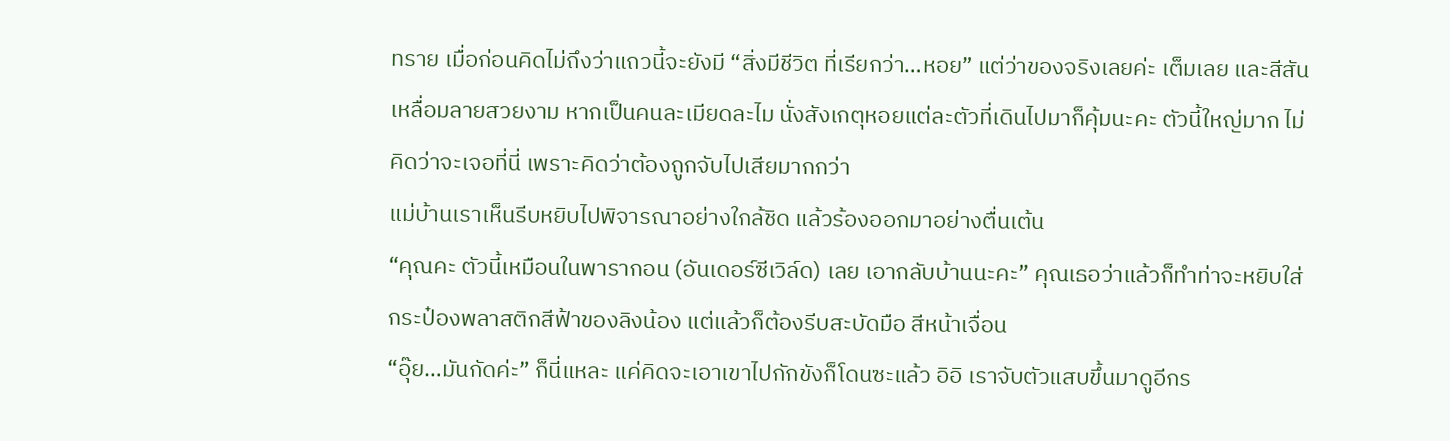ทราย เมื่อก่อนคิดไม่ถึงว่าแถวนี้จะยังมี “สิ่งมีชีวิต ที่เรียกว่า…หอย” แต่ว่าของจริงเลยค่ะ เต็มเลย และสีสันเหลื่อมลายสวยงาม หากเป็นคนละเมียดละไม นั่งสังเกตุหอยแต่ละตัวที่เดินไปมาก็คุ้มนะคะ ตัวนี้ใหญ่มาก ไม่คิดว่าจะเจอที่นี่ เพราะคิดว่าต้องถูกจับไปเสียมากกว่า
แม่บ้านเราเห็นรีบหยิบไปพิจารณาอย่างใกล้ชิด แล้วร้องออกมาอย่างตื่นเต้น
“คุณคะ ตัวนี้เหมือนในพารากอน (อันเดอร์ซีเวิล์ด) เลย เอากลับบ้านนะคะ” คุณเธอว่าแล้วก็ทำท่าจะหยิบใส่กระป๋องพลาสติกสีฟ้าของลิงน้อง แต่แล้วก็ต้องรีบสะบัดมือ สีหน้าเจื่อน
“อุ๊ย…มันกัดค่ะ” ก็นี่แหละ แค่คิดจะเอาเขาไปกักขังก็โดนซะแล้ว อิอิ เราจับตัวแสบขึ้นมาดูอีกร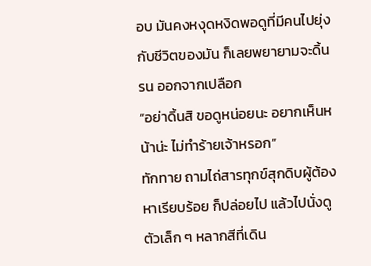อบ มันคงหงุดหงิดพอดูที่มีคนไปยุ่งกับชีวิตของมัน ก็เลยพยายามจะดิ้นรน ออกจากเปลือก
“อย่าดิ้นสิ ขอดูหน่อยนะ อยากเห็นหน้าน่ะ ไม่ทำร้ายเจ้าหรอก”
ทักทาย ถามไถ่สารทุกข์สุกดิบผู้ต้องหาเรียบร้อย ก็ปล่อยไป แล้วไปนั่งดูตัวเล็ก ๆ หลากสีที่เดิน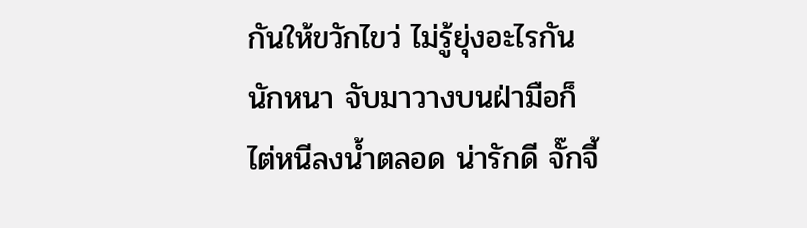กันให้ขวักไขว่ ไม่รู้ยุ่งอะไรกันนักหนา จับมาวางบนฝ่ามือก็ไต่หนีลงน้ำตลอด น่ารักดี จั๊กจี้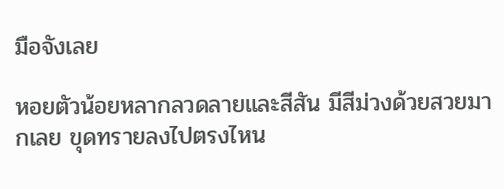มือจังเลย

หอยตัวน้อยหลากลวดลายและสีสัน มีสีม่วงด้วยสวยมากเลย ขุดทรายลงไปตรงไหน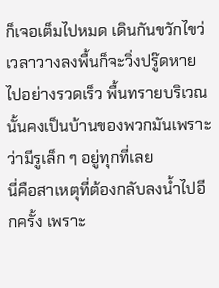ก็เจอเต็มไปหมด เดินกันขวักไขว่ เวลาวางลงพื้นก็จะวิ่งปรู๊ดหายไปอย่างรวดเร็ว พื้นทรายบริเวณนั้นคงเป็นบ้านของพวกมันเพราะว่ามีรูเล็ก ๆ อยู่ทุกที่เลย
นี่คือสาเหตุที่ต้องกลับลงน้ำไปอีกครั้ง เพราะ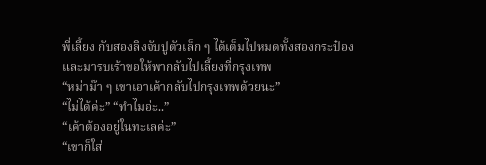พี่เลี้ยง กับสองลิงจับปูตัวเล็ก ๆ ได้เต็มไปหมดทั้งสองกระป๋องและมารบเร้าขอให้พากลับไปเลี้ยงที่กรุงเทพ
“หม่าม๊า ๆ เขาเอาเค้ากลับไปกรุงเทพด้วยนะ”
“ไม่ได้ค่ะ” “ทำไมอ่ะ..”
“เค้าต้องอยู่ในทะเลค่ะ”
“เขาก็ใส่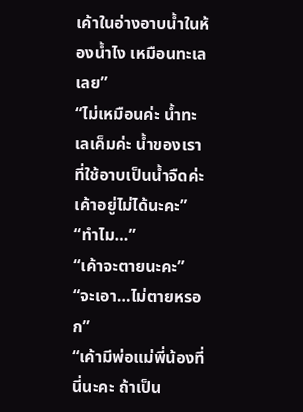เค้าในอ่างอาบน้ำในห้องน้ำไง เหมือนทะเลเลย”
“ไม่เหมือนค่ะ น้ำทะเลเค็มค่ะ น้ำของเราที่ใช้อาบเป็นน้ำจืดค่ะ เค้าอยู่ไม่ได้นะคะ”
“ทำไม…”
“เค้าจะตายนะคะ”
“จะเอา…ไม่ตายหรอก”
“เค้ามีพ่อแม่พี่น้องที่นี่นะคะ ถ้าเป็น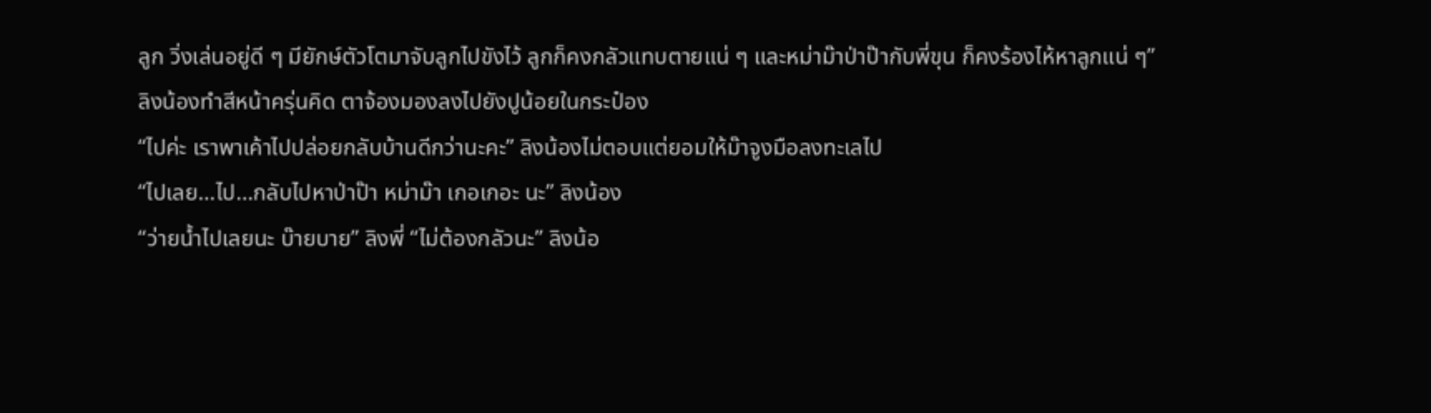ลูก วิ่งเล่นอยู่ดี ๆ มียักษ์ตัวโตมาจับลูกไปขังไว้ ลูกก็คงกลัวแทบตายแน่ ๆ และหม่าม๊าป่าป๊ากับพี่ขุน ก็คงร้องไห้หาลูกแน่ ๆ”
ลิงน้องทำสีหน้าครุ่นคิด ตาจ้องมองลงไปยังปูน้อยในกระป๋อง
“ไปค่ะ เราพาเค้าไปปล่อยกลับบ้านดีกว่านะคะ” ลิงน้องไม่ตอบแต่ยอมให้ม๊าจูงมือลงทะเลไป
“ไปเลย…ไป…กลับไปหาป่าป๊า หม่าม๊า เกอเกอะ นะ” ลิงน้อง
“ว่ายน้ำไปเลยนะ บ๊ายบาย” ลิงพี่ “ไม่ต้องกลัวนะ” ลิงน้อ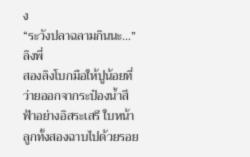ง
“ระวังปลาฉลามกินนะ…” ลิงพี่
สองลิงโบกมือให้ปูน้อยที่ว่ายออกจากระป๋องน้ำสีฟ้าอย่างอิสระเสรี ใบหน้าลูกทั้งสองฉาบไปด้วยรอย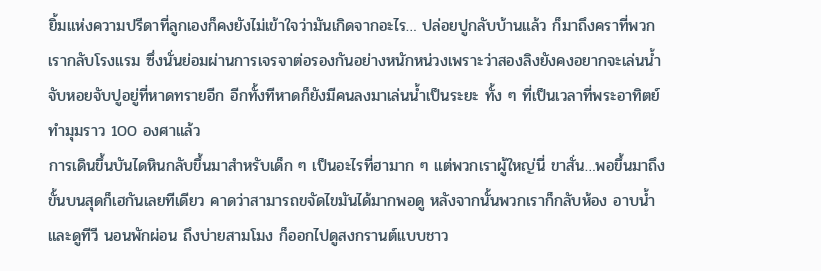ยิ้มแห่งความปรีดาที่ลูกเองก็คงยังไม่เข้าใจว่ามันเกิดจากอะไร… ปล่อยปูกลับบ้านแล้ว ก็มาถึงคราที่พวกเรากลับโรงแรม ซึ่งนั่นย่อมผ่านการเจรจาต่อรองกันอย่างหนักหน่วงเพราะว่าสองลิงยังคงอยากจะเล่นน้ำ จับหอยจับปูอยู่ที่หาดทรายอีก อีกทั้งทีหาดก็ยังมีคนลงมาเล่นน้ำเป็นระยะ ทั้ง ๆ ที่เป็นเวลาที่พระอาทิตย์ทำมุมราว 100 องศาแล้ว
การเดินขึ้นบันไดหินกลับขึ้นมาสำหรับเด็ก ๆ เป็นอะไรที่ฮามาก ๆ แต่พวกเราผู้ใหญ่นี่ ขาสั่น…พอขึ้นมาถึงขั้นบนสุดก็เฮกันเลยทีเดียว คาดว่าสามารถขจัดไขมันได้มากพอดู หลังจากนั้นพวกเราก็กลับห้อง อาบน้ำและดูทีวี นอนพักผ่อน ถึงบ่ายสามโมง ก็ออกไปดูสงกรานต์แบบชาว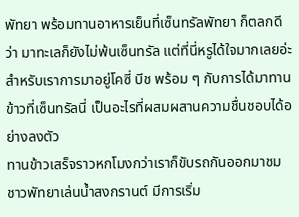พัทยา พร้อมทานอาหารเย็นที่เซ็นทรัลพัทยา ก็ตลกดีว่า มาทะเลก็ยังไม่พ้นเซ็นทรัล แต่ที่นี่หรูได้ใจมากเลยอ่ะ สำหรับเราการมาอยู่โคซี่ บีช พร้อม ๆ กับการได้มาทานข้าวที่เซ็นทรัลนี่ เป็นอะไรที่ผสมผสานความชื่นชอบได้อย่างลงตัว
ทานข้าวเสร็จราวหกโมงกว่าเราก็ขับรถกันออกมาชมชาวพัทยาเล่นน้ำสงกรานต์ มีการเริ่ม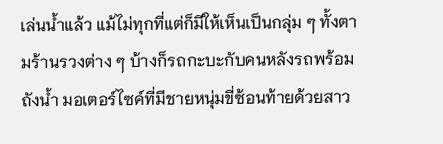เล่นน้ำแล้ว แม้ไม่ทุกที่แต่ก็มีให้เห็นเป็นกลุ่ม ๆ ทั้งตามร้านรวงต่าง ๆ บ้างก็รถกะบะกับคนหลังรถพร้อมถังน้ำ มอเตอร์ไซค์ที่มีชายหนุ่มขี่ซ้อนท้ายด้วยสาว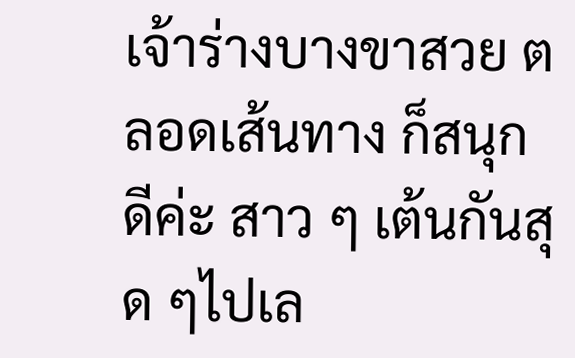เจ้าร่างบางขาสวย ตลอดเส้นทาง ก็สนุกดีค่ะ สาว ๆ เต้นกันสุด ๆไปเล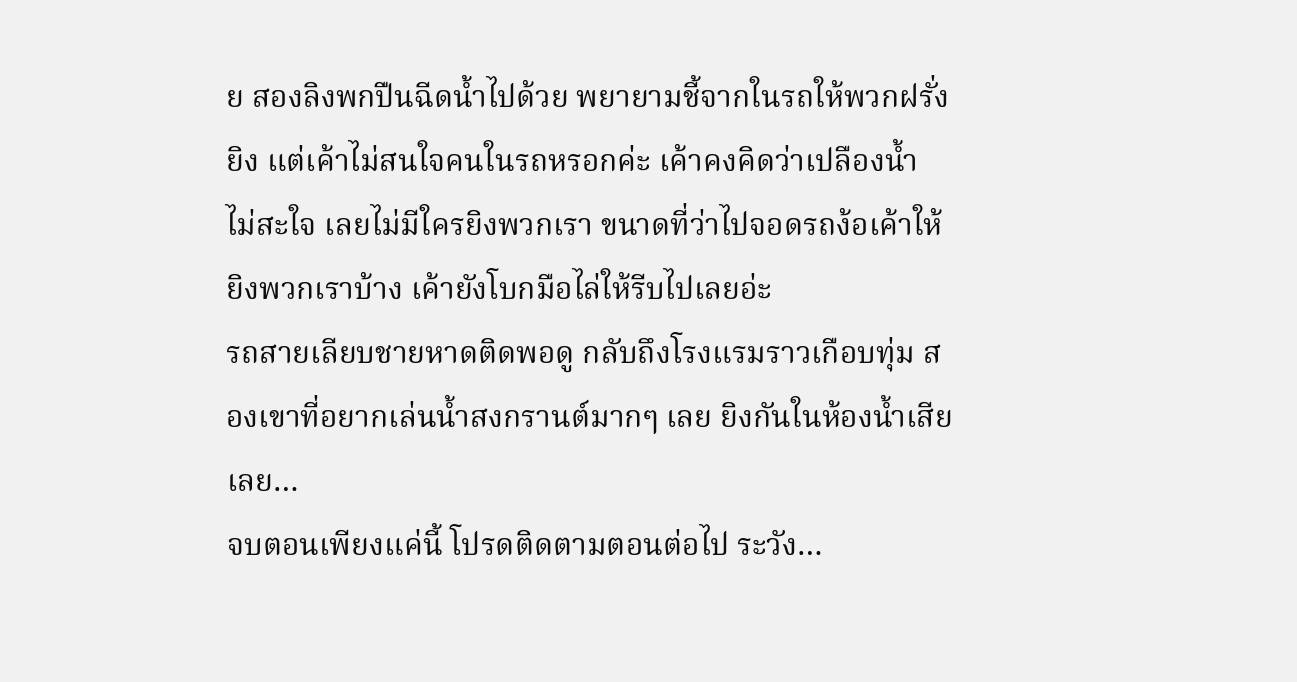ย สองลิงพกปืนฉีดน้ำไปด้วย พยายามชี้จากในรถให้พวกฝรั่งยิง แต่เค้าไม่สนใจคนในรถหรอกค่ะ เค้าคงคิดว่าเปลืองน้ำ ไม่สะใจ เลยไม่มีใครยิงพวกเรา ขนาดที่ว่าไปจอดรถง้อเค้าให้ ยิงพวกเราบ้าง เค้ายังโบกมือไล่ให้รีบไปเลยอ่ะ
รถสายเลียบชายหาดติดพอดู กลับถึงโรงแรมราวเกือบทุ่ม สองเขาที่อยากเล่นน้ำสงกรานต์มากๆ เลย ยิงกันในห้องน้ำเสียเลย…
จบตอนเพียงแค่นี้ โปรดติดตามตอนต่อไป ระวัง…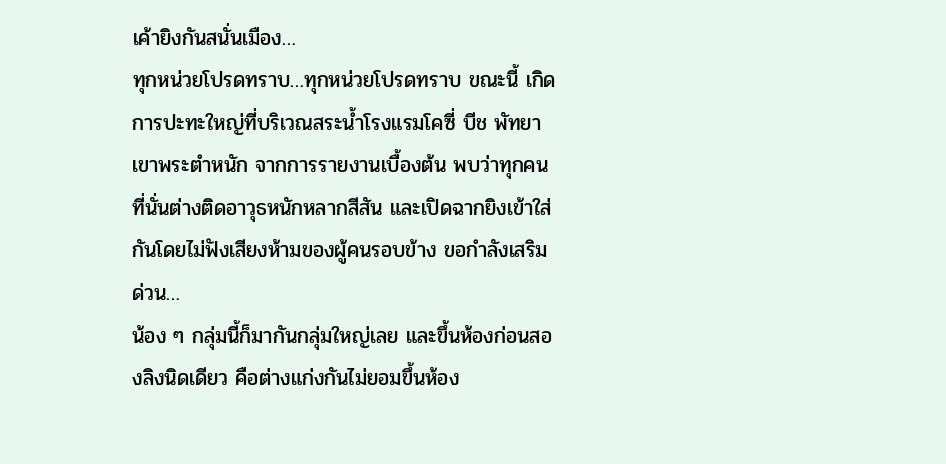เค้ายิงกันสนั่นเมือง…
ทุกหน่วยโปรดทราบ…ทุกหน่วยโปรดทราบ ขณะนี้ เกิดการปะทะใหญ่ที่บริเวณสระน้ำโรงแรมโคซี่ บีช พัทยา เขาพระตำหนัก จากการรายงานเบื้องต้น พบว่าทุกคนที่นั่นต่างติดอาวุธหนักหลากสีสัน และเปิดฉากยิงเข้าใส่กันโดยไม่ฟังเสียงห้ามของผู้คนรอบข้าง ขอกำลังเสริมด่วน…
น้อง ๆ กลุ่มนี้ก็มากันกลุ่มใหญ่เลย และขึ้นห้องก่อนสองลิงนิดเดียว คือต่างแก่งกันไม่ยอมขึ้นห้อง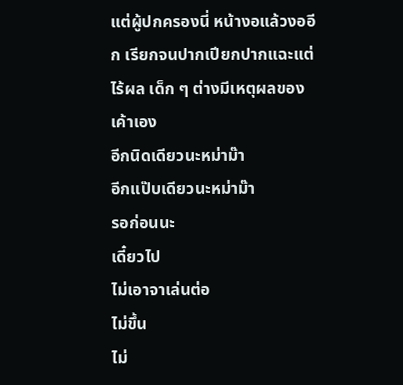แต่ผู้ปกครองนี่ หน้างอแล้วงออีก เรียกจนปากเปียกปากแฉะแต่ไร้ผล เด็ก ๆ ต่างมีเหตุผลของเค้าเอง
อีกนิดเดียวนะหม่าม๊า
อีกแป๊บเดียวนะหม่าม๊า
รอก่อนนะ
เดี๋ยวไป
ไม่เอาจาเล่นต่อ
ไม่ขึ้น
ไม่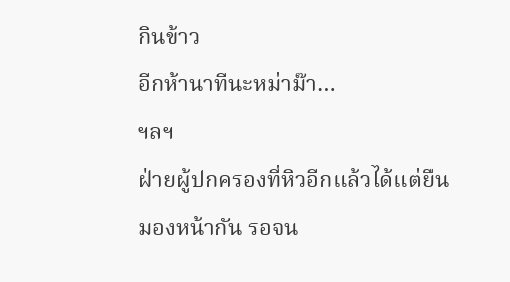กินข้าว
อีกห้านาทีนะหม่าม๊า…
ฯลฯ
ฝ่ายผู้ปกครองที่หิวอีกแล้วได้แต่ยืนมองหน้ากัน รอจน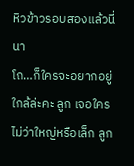หิวข้าวรอบสองแล้วนี่นา
โถ…ก็ใครจะอยากอยู่ใกล้ล่ะคะ ลูก เจอใครไม่ว่าใหญ่หรือเล็ก ลูก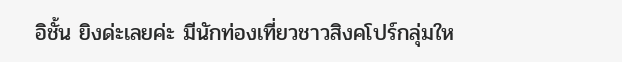อิชั้น ยิงด่ะเลยค่ะ มีนักท่องเที่ยวชาวสิงคโปร์กลุ่มให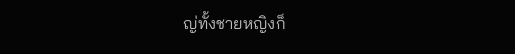ญ่ทั้งชายหญิงก็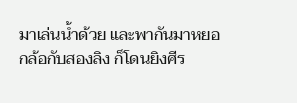มาเล่นน้ำด้วย และพากันมาหยอกล้อกับสองลิง ก็โดนยิงศีร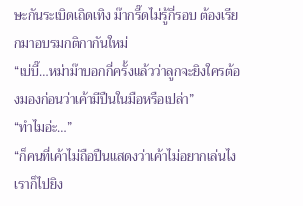ษะกันระเบิดเถิดเทิง ม๊ากรี๊ดไม่รู้กี่รอบ ต้องเรียกมาอบรมกติกากันใหม่
“เบ่บี๊…หม่าม๊าบอกกี่ครั้งแล้วว่าลูกจะยิงใครต้องมองก่อนว่าเค้ามีปืนในมือหรือเปล่า”
“ทำไมอ่ะ…”
“ก็คนที่เค้าไม่ถือปืนแสดงว่าเค้าไม่อยากเล่นไง เราก็ไปยิง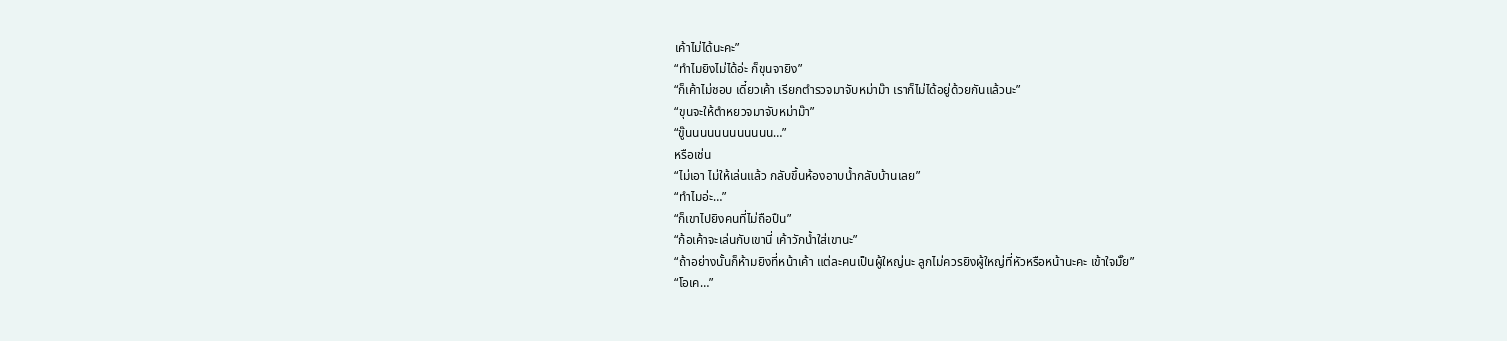เค้าไม่ได้นะคะ”
“ทำไมยิงไม่ได้อ่ะ ก็ขุนจายิง”
“ก็เค้าไม่ชอบ เดี๋ยวเค้า เรียกตำรวจมาจับหม่าม๊า เราก็ไม่ได้อยู่ด้วยกันแล้วนะ”
“ขุนจะให้ตำหยวจมาจับหม่าม๊า”
“ขู๊นนนนนนนนนนนน…”
หรือเช่น
“ไม่เอา ไม่ให้เล่นแล้ว กลับขึ้นห้องอาบน้ำกลับบ้านเลย”
“ทำไมอ่ะ…”
“ก็เขาไปยิงคนที่ไม่ถือปืน”
“ก้อเค้าจะเล่นกับเขานี่ เค้าวักน้ำใส่เขานะ”
“ถ้าอย่างนั้นก็ห้ามยิงที่หน้าเค้า แต่ละคนเป็นผู้ใหญ่นะ ลูกไม่ควรยิงผู้ใหญ่ที่หัวหรือหน้านะคะ เข้าใจมั๊ย”
“โอเค…”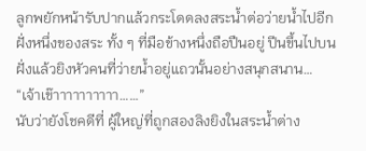ลูกพยักหน้ารับปากแล้วกระโดดลงสระน้ำต่อว่ายน้ำไปอีกฝั่งหนึ่งของสระ ทั้ง ๆ ที่มือข้างหนึ่งถือปืนอยู่ ปีนขึ้นไปบนฝั่งแล้วยิงหัวคนที่ว่ายน้ำอยู่แถวนั้นอย่างสนุกสนาน…
“เจ้าเข๊าาาาาาาาาา……”
นับว่ายังโชคดีที่ ผู้ใหญ่ที่ถูกสองลิงยิงในสระน้ำต่าง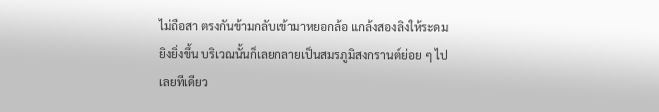ไม่ถือสา ตรงกันข้ามกลับเข้ามาหยอกล้อ แกล้งสองลิงให้ระดมยิงยิ่งขึ้น บริเวณนั้นก็เลยกลายเป็นสมรภูมิสงกรานต์ย่อย ๆ ไปเลยทีเดียว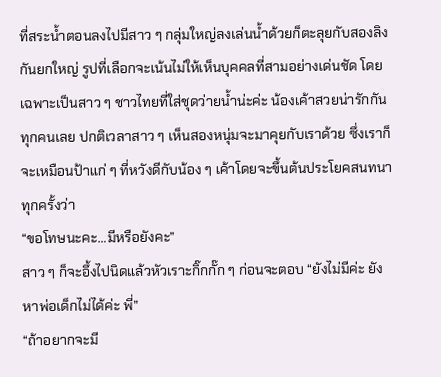ที่สระน้ำตอนลงไปมีสาว ๆ กลุ่มใหญ่ลงเล่นน้ำด้วยก็ตะลุยกับสองลิงกันยกใหญ่ รูปที่เลือกจะเน้นไม่ให้เห็นบุคคลที่สามอย่างเด่นชัด โดยเฉพาะเป็นสาว ๆ ชาวไทยที่ใส่ชุดว่ายน้ำน่ะค่ะ น้องเค้าสวยน่ารักกันทุกคนเลย ปกติเวลาสาว ๆ เห็นสองหนุ่มจะมาคุยกับเราด้วย ซึ่งเราก็จะเหมือนป้าแก่ ๆ ที่หวังดีกับน้อง ๆ เค้าโดยจะขึ้นต้นประโยคสนทนาทุกครั้งว่า
“ขอโทษนะคะ…มีหรือยังคะ”
สาว ๆ ก็จะอึ้งไปนิดแล้วหัวเราะกิ๊กกั๊ก ๆ ก่อนจะตอบ “ยังไม่มีค่ะ ยังหาพ่อเด็กไม่ได้ค่ะ พี่”
“ถ้าอยากจะมี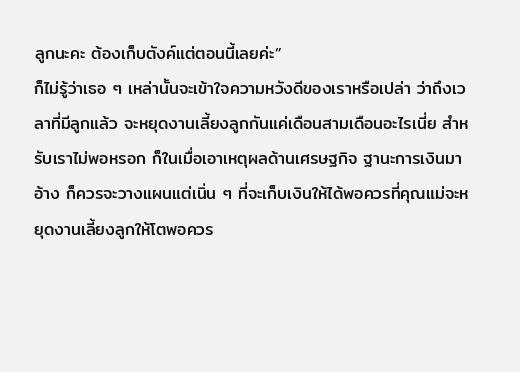ลูกนะคะ ต้องเก็บตังค์แต่ตอนนี้เลยค่ะ”
ก็ไม่รู้ว่าเธอ ๆ เหล่านั้นจะเข้าใจความหวังดีของเราหรือเปล่า ว่าถึงเวลาที่มีลูกแล้ว จะหยุดงานเลี้ยงลูกกันแค่เดือนสามเดือนอะไรเนี่ย สำหรับเราไม่พอหรอก ก็ในเมื่อเอาเหตุผลด้านเศรษฐกิจ ฐานะการเงินมาอ้าง ก็ควรจะวางแผนแต่เนิ่น ๆ ที่จะเก็บเงินให้ได้พอควรที่คุณแม่จะหยุดงานเลี้ยงลูกให้โตพอควร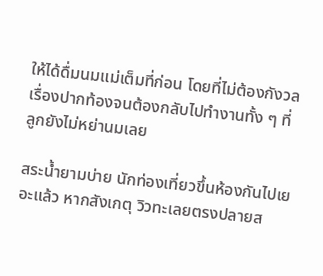ให้ได้ดื่มนมแม่เต็มที่ก่อน โดยที่ไม่ต้องกังวลเรื่องปากท้องจนต้องกลับไปทำงานทั้ง ๆ ที่ลูกยังไม่หย่านมเลย

สระน้ำยามบ่าย นักท่องเที่ยวขึ้นห้องกันไปเยอะแล้ว หากสังเกตุ วิวทะเลยตรงปลายส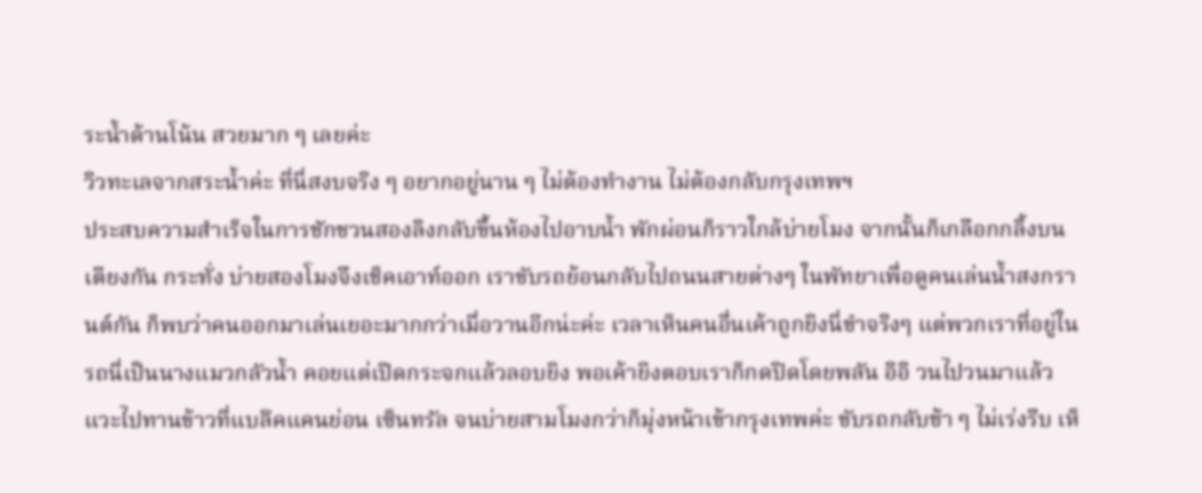ระน้ำด้านโน้น สวยมาก ๆ เลยค่ะ
วิวทะเลจากสระน้ำค่ะ ที่นี่สงบจริง ๆ อยากอยู่นาน ๆ ไม่ต้องทำงาน ไม่ต้องกลับกรุงเทพฯ
ประสบความสำเร็จในการชักชวนสองลิงกลับขึ้นห้องไปอาบน้ำ พักผ่อนก็ราวใกล้บ่ายโมง จากนั้นก็เกลือกกลิ้งบนเตียงกัน กระทั่ง บ่ายสองโมงจึงเช็คเอาท์ออก เราขับรถย้อนกลับไปถนนสายต่างๆ ในพัทยาเพื่อดูคนเล่นน้ำสงกรานต์กัน ก็พบว่าคนออกมาเล่นเยอะมากกว่าเมื่อวานอีกน่ะค่ะ เวลาเห็นคนอื่นเค้าถูกยิงนี่ขำจริงๆ แต่พวกเราที่อยู่ในรถนี่เป็นนางแมวกลัวน้ำ คอยแต่เปิดกระจกแล้วลอบยิง พอเค้ายิงตอบเราก็กดปิดโดยพลัน อิอิ วนไปวนมาแล้วแวะไปทานข้าวที่แบล๊คแคนย่อน เซ็นทรัล จนบ่ายสามโมงกว่าก็มุ่งหน้าเข้ากรุงเทพค่ะ ขับรถกลับช้า ๆ ไม่เร่งรีบ เห็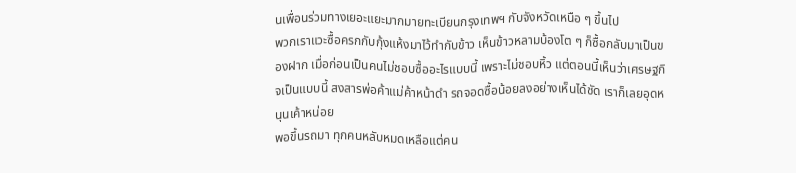นเพื่อนร่วมทางเยอะแยะมากมายทะเบียนกรุงเทพฯ กับจังหวัดเหนือ ๆ ขึ้นไป
พวกเราแวะซื้อครกกับกุ้งแห้งมาไว้ทำกับข้าว เห็นข้าวหลามบ้องโต ๆ ก็ซื้อกลับมาเป็นของฝาก เมื่อก่อนเป็นคนไม่ชอบซื้ออะไรแบบนี้ เพราะไม่ชอบหิ้ว แต่ตอนนี้เห็นว่าเศรษฐกิจเป็นแบบนี้ สงสารพ่อค้าแม่ค้าหน้าดำ รถจอดซื้อน้อยลงอย่างเห็นได้ชัด เราก็เลยอุดหนุนเค้าหน่อย
พอขึ้นรถมา ทุกคนหลับหมดเหลือแต่คน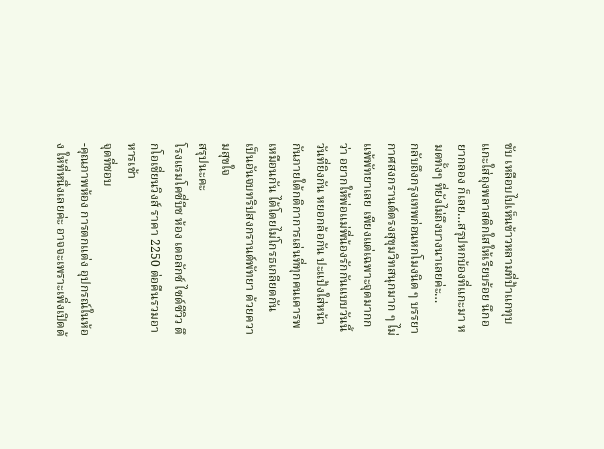ขับ เหลือบไปเห็นข้าวหลามที่ป้าแกทุบแกะใส่ถุงพลาสติกใสให้เรียบร้อย นึกอยากลอง ก็เลย…สรุปหกบ้องที่แกะมา หมดทั้งๆ ที่ยังไม่ถึงบางนาเลยค่ะ…
กลับถึงกรุงเทพก่อนหกโมงนิด ๆ บรรยากาศสงกรานต์ตรงสุขุมวิทสนุกมาก ๆ ไม่แพ้พัทยาเลย เพียงแต่เฉพาะจุดมากกว่า อยากให้พ่อแม่พี่น้องรักกันแบบวันนี้ วันที่ยิงกัน หยอกล้อกัน ปะแป้งใส่หน้ากันภายใต้กติกาการเล่นที่ทุกคนเคารพเหมือนกัน ได้โดยไม่โกรธเกลียดกัน
เป็นอันจบทริปสงกรานต์พัทยา ด้วยความสุขใจ
สรุปนะคะ
โรงแรมโคซี่บีช ห้อง เดอลักซ์ ไซด์ซีวิว ตึกโอเชี่ยนวิงส์ ราคา 2250 ต่อคืนรวมอาหารเช้า
จุดที่ชอบ
-คุณภาพห้อง การตกแต่ง อุปกรณ์ในห้อง ให้ที่หนึ่งเลยค่ะ อาจจะเพราะเพิ่งเปิดด้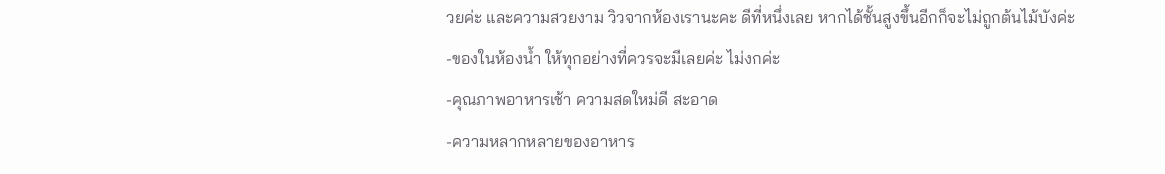วยค่ะ และความสวยงาม วิวจากห้องเรานะคะ ดีที่หนึ่งเลย หากได้ชั้นสูงขึ้นอีกก็จะไม่ถูกต้นไม้บังค่ะ
-ของในห้องน้ำ ให้ทุกอย่างที่ควรจะมีเลยค่ะ ไม่งกค่ะ
-คุณภาพอาหารเช้า ความสดใหม่ดี สะอาด
-ความหลากหลายของอาหาร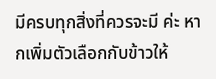มีครบทุกสิ่งที่ควรจะมี ค่ะ หากเพิ่มตัวเลือกกับข้าวให้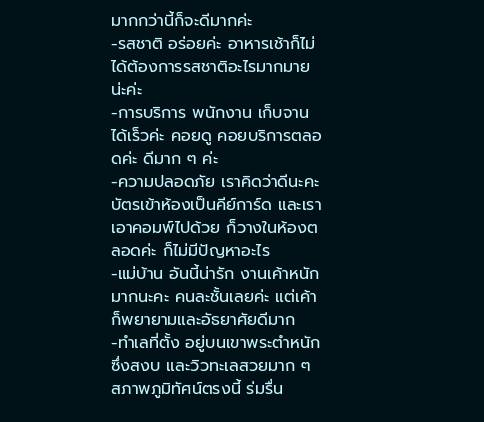มากกว่านี้ก็จะดีมากค่ะ
-รสชาติ อร่อยค่ะ อาหารเช้าก็ไม่ได้ต้องการรสชาติอะไรมากมายน่ะค่ะ
-การบริการ พนักงาน เก็บจานได้เร็วค่ะ คอยดู คอยบริการตลอดค่ะ ดีมาก ๆ ค่ะ
-ความปลอดภัย เราคิดว่าดีนะคะ บัตรเข้าห้องเป็นคีย์การ์ด และเราเอาคอมพ์ไปด้วย ก็วางในห้องตลอดค่ะ ก็ไม่มีปัญหาอะไร
-แม่บ้าน อันนี้น่ารัก งานเค้าหนักมากนะคะ คนละชั้นเลยค่ะ แต่เค้าก็พยายามและอัธยาศัยดีมาก
-ทำเลที่ตั้ง อยู่บนเขาพระตำหนักซึ่งสงบ และวิวทะเลสวยมาก ๆ สภาพภูมิทัศน์ตรงนี้ ร่มรื่น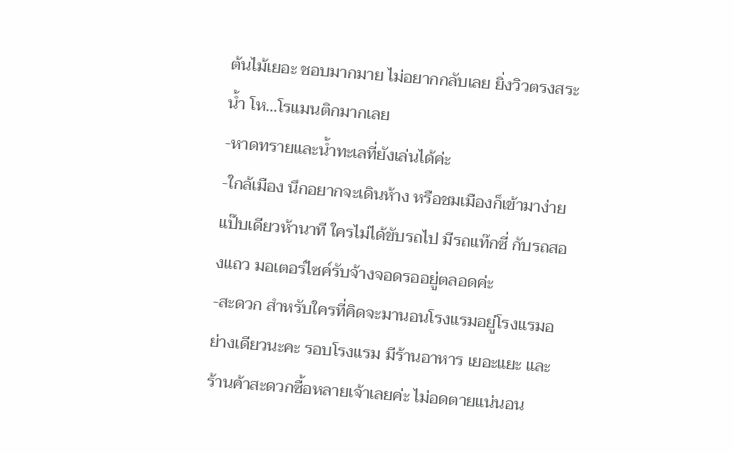ต้นไม้เยอะ ชอบมากมาย ไม่อยากกลับเลย ยิ่งวิวตรงสระน้ำ โห…โรแมนติกมากเลย
-หาดทรายและน้ำทะเลที่ยังเล่นได้ค่ะ
-ใกล้เมือง นึกอยากจะเดินห้าง หรือชมเมืองก็เข้ามาง่ายแป๊บเดียวห้านาที ใครไม่ได้ขับรถไป มีรถแท๊กซี่ กับรถสองแถว มอเตอร์ไซค์รับจ้างจอดรออยู่ตลอดค่ะ
-สะดวก สำหรับใครที่คิดจะมานอนโรงแรมอยู่โรงแรมอย่างเดียวนะคะ รอบโรงแรม มีร้านอาหาร เยอะแยะ และร้านค้าสะดวกซื้อหลายเจ้าเลยค่ะ ไม่อดตายแน่นอน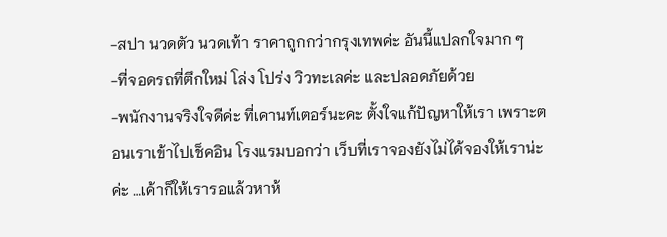-สปา นวดตัว นวดเท้า ราคาถูกกว่ากรุงเทพค่ะ อันนี้แปลกใจมาก ๆ
-ที่จอดรถที่ตึกใหม่ โล่ง โปร่ง วิวทะเลค่ะ และปลอดภัยด้วย
-พนักงานจริงใจดีค่ะ ที่เคานท์เตอร์นะคะ ตั้งใจแก้ปัญหาให้เรา เพราะตอนเราเข้าไปเช็คอิน โรงแรมบอกว่า เว็บที่เราจองยังไม่ได้จองให้เราน่ะค่ะ …เค้าก็ให้เรารอแล้วหาห้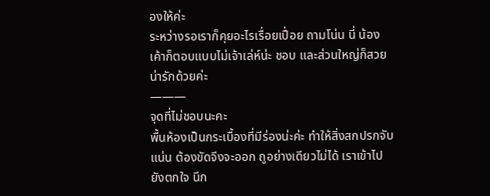องให้ค่ะ
ระหว่างรอเราก็คุยอะไรเรื่อยเปื่อย ถามโน่น นี่ น้องเค้าก็ตอบแบบไม่เจ้าเล่ห์น่ะ ชอบ และส่วนใหญ่ก็สวย น่ารักด้วยค่ะ
———
จุดที่ไม่ชอบนะคะ
พื้นห้องเป็นกระเบื้องที่มีร่องน่ะค่ะ ทำให้สิ่งสกปรกจับแน่น ต้องขัดจึงจะออก ถูอย่างเดียวไม่ได้ เราเข้าไปยังตกใจ นึก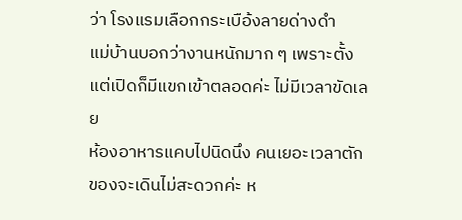ว่า โรงแรมเลือกกระเบือ้งลายด่างดำ
แม่บ้านบอกว่างานหนักมาก ๆ เพราะตั้งแต่เปิดก็มีแขกเข้าตลอดค่ะ ไม่มีเวลาขัดเลย
ห้องอาหารแคบไปนิดนึง คนเยอะเวลาตักของจะเดินไม่สะดวกค่ะ ห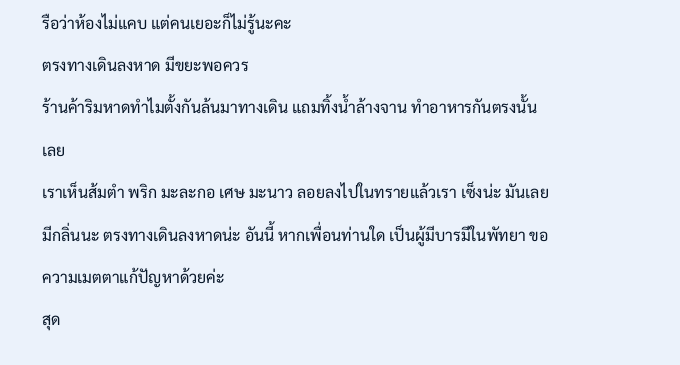รือว่าห้องไม่แคบ แต่คนเยอะก็ไม่รู้นะคะ
ตรงทางเดินลงหาด มีขยะพอควร
ร้านค้าริมหาดทำไมตั้งกันล้นมาทางเดิน แถมทิ้งน้ำล้างจาน ทำอาหารกันตรงนั้น เลย
เราเห็นส้มตำ พริก มะละกอ เศษ มะนาว ลอยลงไปในทรายแล้วเรา เซ็งน่ะ มันเลยมีกลิ่นนะ ตรงทางเดินลงหาดน่ะ อันนี้ หากเพื่อนท่านใด เป็นผู้มีบารมีในพัทยา ขอความเมตตาแก้ปัญหาด้วยค่ะ
สุด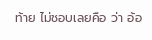ท้าย ไม่ชอบเลยคือ ว่า อ้อ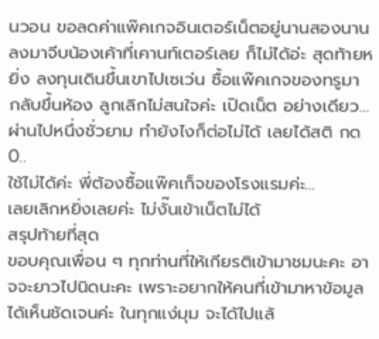นวอน ขอลดค่าแพ๊คเกจอินเตอร์เน็ตอยู่นานสองนาน ลงมาจีบน้องเค้าที่เคานท์เตอร์เลย ก็ไม่ได้อ่ะ สุดท้ายหยิ่ง ลงทุนเดินขึ้นเขาไปเซเว่น ซื้อแพ๊คเกจของทรูมา
กลับขึ้นห้อง ลูกเลิกไม่สนใจค่ะ เปิดเน็ต อย่างเดียว…ผ่านไปหนึ่งชั่วยาม ทำยังไงก็ต่อไม่ได้ เลยได้สติ กด 0..
ใช้ไม่ได้ค่ะ พี่ต้องซื้อแพ๊คเก็จของโรงแรมค่ะ…
เลยเลิกหยิ่งเลยค่ะ ไม่งั๊นเข้าเน็ตไม่ได้
สรุปท้ายที่สุด
ขอบคุณเพื่อน ๆ ทุกท่านที่ให้เกียรติเข้ามาชมนะคะ อาจจะยาวไปนิดนะคะ เพราะอยากให้คนที่เข้ามาหาข้อมูลได้เห็นชัดเจนค่ะ ในทุกแง่มุม จะได้ไปแล้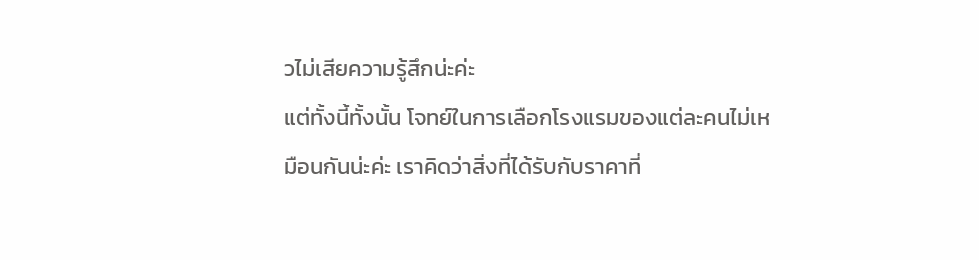วไม่เสียความรู้สึกน่ะค่ะ
แต่ทั้งนี้ทั้งนั้น โจทย์ในการเลือกโรงแรมของแต่ละคนไม่เหมือนกันน่ะค่ะ เราคิดว่าสิ่งที่ได้รับกับราคาที่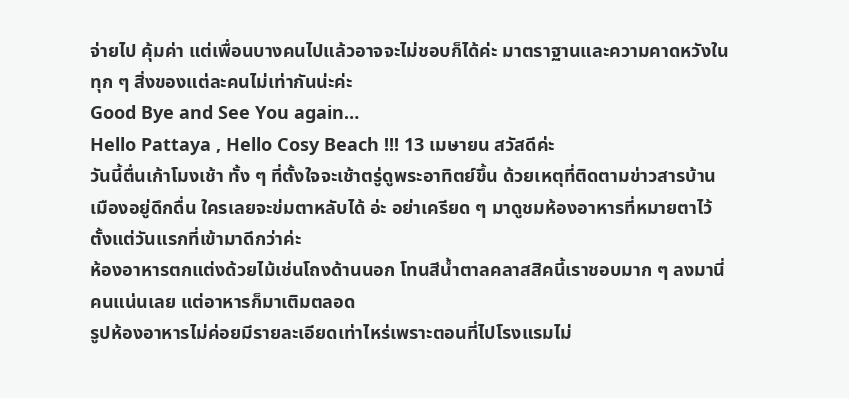จ่ายไป คุ้มค่า แต่เพื่อนบางคนไปแล้วอาจจะไม่ชอบก็ได้ค่ะ มาตราฐานและความคาดหวังในทุก ๆ สิ่งของแต่ละคนไม่เท่ากันน่ะค่ะ
Good Bye and See You again…
Hello Pattaya , Hello Cosy Beach !!! 13 เมษายน สวัสดีค่ะ
วันนี้ตื่นเก้าโมงเช้า ทั้ง ๆ ที่ตั้งใจจะเช้าตรู่ดูพระอาทิตย์ขึ้น ด้วยเหตุที่ติดตามข่าวสารบ้านเมืองอยู่ดึกดื่น ใครเลยจะข่มตาหลับได้ อ่ะ อย่าเครียด ๆ มาดูชมห้องอาหารที่หมายตาไว้ตั้งแต่วันแรกที่เข้ามาดีกว่าค่ะ
ห้องอาหารตกแต่งด้วยไม้เช่นโถงด้านนอก โทนสีน้ำตาลคลาสสิคนี้เราชอบมาก ๆ ลงมานี่ คนแน่นเลย แต่อาหารก็มาเติมตลอด
รูปห้องอาหารไม่ค่อยมีรายละเอียดเท่าไหร่เพราะตอนที่ไปโรงแรมไม่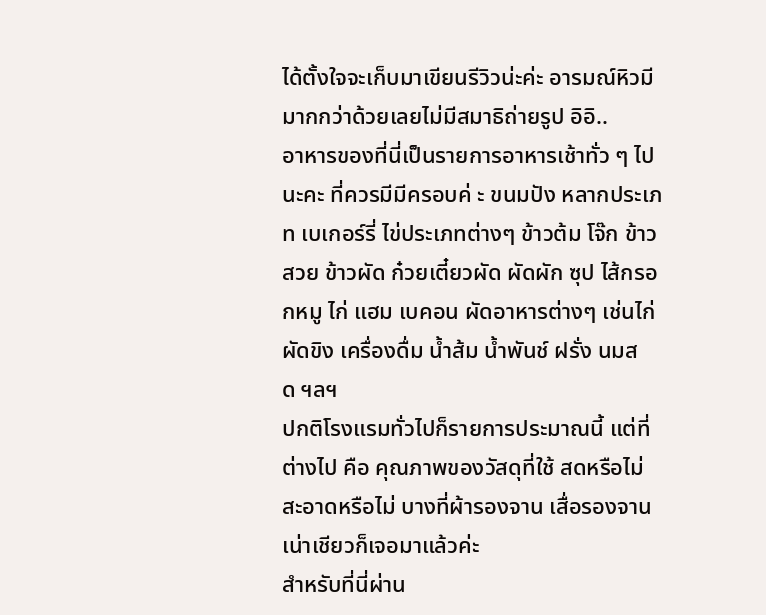ได้ตั้งใจจะเก็บมาเขียนรีวิวน่ะค่ะ อารมณ์หิวมีมากกว่าด้วยเลยไม่มีสมาธิถ่ายรูป อิอิ..
อาหารของที่นี่เป็นรายการอาหารเช้าทั่ว ๆ ไปนะคะ ที่ควรมีมีครอบค่ ะ ขนมปัง หลากประเภท เบเกอร์รี่ ไข่ประเภทต่างๆ ข้าวต้ม โจ๊ก ข้าวสวย ข้าวผัด ก๋วยเตี๋ยวผัด ผัดผัก ซุป ไส้กรอกหมู ไก่ แฮม เบคอน ผัดอาหารต่างๆ เช่นไก่ผัดขิง เครื่องดื่ม น้ำส้ม น้ำพันช์ ฝรั่ง นมสด ฯลฯ
ปกติโรงแรมทั่วไปก็รายการประมาณนี้ แต่ที่ต่างไป คือ คุณภาพของวัสดุที่ใช้ สดหรือไม่ สะอาดหรือไม่ บางที่ผ้ารองจาน เสื่อรองจานเน่าเชียวก็เจอมาแล้วค่ะ
สำหรับที่นี่ผ่าน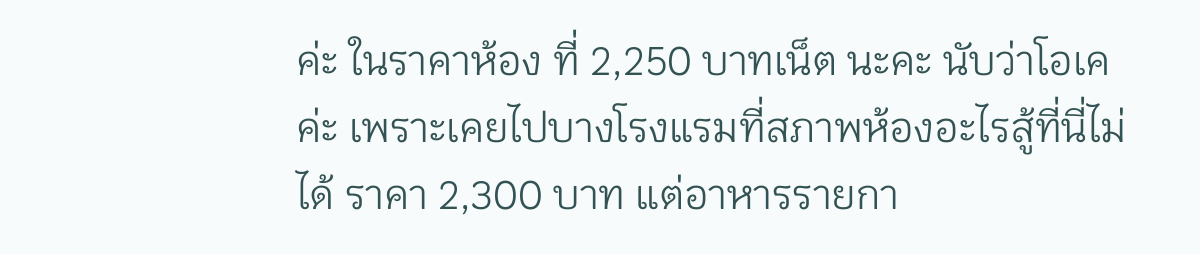ค่ะ ในราคาห้อง ที่ 2,250 บาทเน็ต นะคะ นับว่าโอเคค่ะ เพราะเคยไปบางโรงแรมที่สภาพห้องอะไรสู้ที่นี่ไม่ได้ ราคา 2,300 บาท แต่อาหารรายกา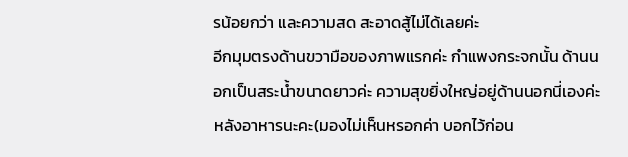รน้อยกว่า และความสด สะอาดสู้ไม่ได้เลยค่ะ
อีกมุมตรงด้านขวามือของภาพแรกค่ะ กำแพงกระจกนั้น ด้านนอกเป็นสระน้ำขนาดยาวค่ะ ความสุขยิ่งใหญ่อยู่ด้านนอกนี่เองค่ะ หลังอาหารนะคะ(มองไม่เห็นหรอกค่า บอกไว้ก่อน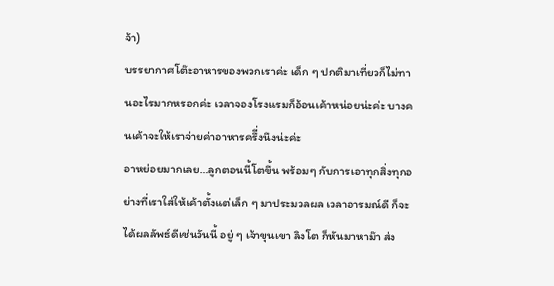จ้า)
บรรยากาศโต๊ะอาหารของพวกเราค่ะ เด็ก ๆ ปกติมาเที่ยวก็ไม่ทานอะไรมากหรอกค่ะ เวลาจองโรงแรมก็อ้อนเค้าหน่อยน่ะค่ะ บางคนเค้าจะให้เราจ่ายค่าอาหารครึี่งนึงน่ะค่ะ
อาหย่อยมากเลย…ลูกตอนนี้โตขึ้น พร้อมๆ กับการเอาทุกสิ่งทุกอย่างที่เราใส่ให้เค้าตั้งแต่เล็ก ๆ มาประมวลผล เวลาอารมณ์ดี ก็จะได้ผลลัพธ์ดีเช่นวันนี้ อยู่ ๆ เจ้าขุนเขา ลิงโต ก็หันมาหาม๊า ส่ง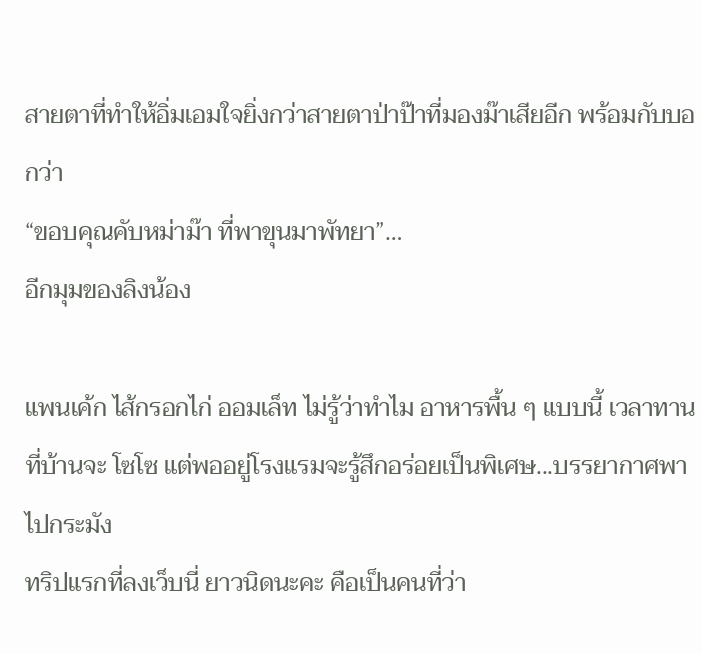สายตาที่ทำให้อิ่มเอมใจยิ่งกว่าสายตาป่าป๊าที่มองม๊าเสียอีก พร้อมกับบอกว่า
“ขอบคุณคับหม่าม๊า ที่พาขุนมาพัทยา”…
อีกมุมของลิงน้อง

แพนเค้ก ไส้กรอกไก่ ออมเล็ท ไม่รู้ว่าทำไม อาหารพื้น ๆ แบบนี้ เวลาทานที่บ้านจะ โซโซ แต่พออยู่โรงแรมจะรู้สึกอร่อยเป็นพิเศษ...บรรยากาศพาไปกระมัง
ทริปแรกที่ลงเว็บนี่ ยาวนิดนะคะ คือเป็นคนที่ว่า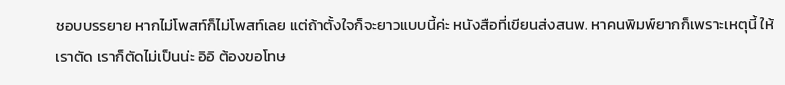ชอบบรรยาย หากไม่โพสท์ก็ไม่โพสท์เลย แต่ถ้าตั้งใจก็จะยาวแบบนี้ค่ะ หนังสือที่เขียนส่งสนพ. หาคนพิมพ์ยากก็เพราะเหตุนี้ ให้เราตัด เราก็ตัดไม่เป็นน่ะ อิอิ ต้องขอโทษ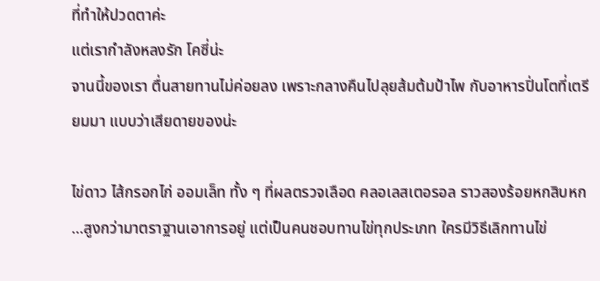ที่ทำให้ปวดตาค่ะ
แต่เรากำลังหลงรัก โคซี่น่ะ
จานนี้ของเรา ตื่นสายทานไม่ค่อยลง เพราะกลางคืนไปลุยส้มต้มป้าไพ กับอาหารปิ่นโตที่เตรียมมา แบบว่าเสียดายของน่ะ

ไข่ดาว ไส้กรอกไก่ ออมเล็ท ทั้ง ๆ ที่ผลตรวจเลือด คลอเลสเตอรอล ราวสองร้อยหกสิบหก ...สูงกว่ามาตราฐานเอาการอยู่ แต่เป็นคนชอบทานไข่ทุกประเภท ใครมีวิธีเลิกทานไข่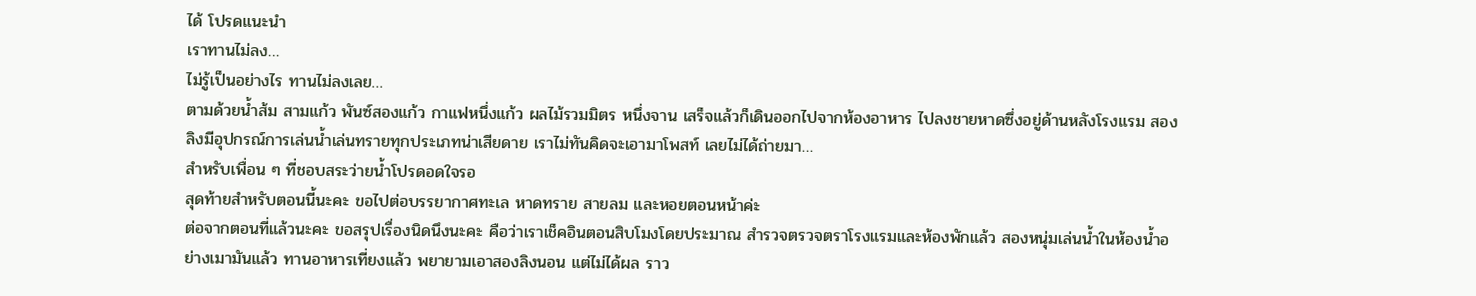ได้ โปรดแนะนำ
เราทานไม่ลง…
ไม่รู้เป็นอย่างไร ทานไม่ลงเลย…
ตามด้วยน้ำส้ม สามแก้ว พันซ์สองแก้ว กาแฟหนึ่งแก้ว ผลไม้รวมมิตร หนึ่งจาน เสร็จแล้วก็เดินออกไปจากห้องอาหาร ไปลงชายหาดซึ่งอยู่ด้านหลังโรงแรม สองลิงมีอุปกรณ์การเล่นน้ำเล่นทรายทุกประเภทน่าเสียดาย เราไม่ทันคิดจะเอามาโพสท์ เลยไม่ได้ถ่ายมา…
สำหรับเพื่อน ๆ ที่ชอบสระว่ายน้ำโปรดอดใจรอ
สุดท้ายสำหรับตอนนี้นะคะ ขอไปต่อบรรยากาศทะเล หาดทราย สายลม และหอยตอนหน้าค่ะ
ต่อจากตอนที่แล้วนะคะ ขอสรุปเรื่องนิดนึงนะคะ คือว่าเราเช็คอินตอนสิบโมงโดยประมาณ สำรวจตรวจตราโรงแรมและห้องพักแล้ว สองหนุ่มเล่นน้ำในห้องน้ำอย่างเมามันแล้ว ทานอาหารเที่ยงแล้ว พยายามเอาสองลิงนอน แต่ไม่ได้ผล ราว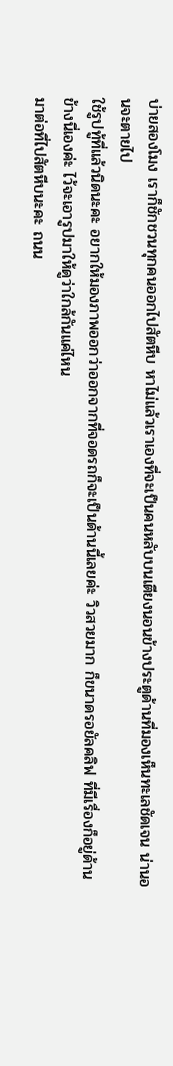บ่ายสองโมง เราก็ชักชวนทุกคนออกไปสัตหีบ หาไม่แล้วเราเองที่จะเป็นคนหลับบนเตียงนอนข้างประตูด้านที่มองเห็นทะเลชัดเจน น่านอนจะตายไป
ใช้รูปทู้ที่แล้วนิดนะคะ อยากให้มองภาพออกว่าออกจากที่จอดรถก็จะเป็นด้านนี้เลยค่ะ วิวสวยมาก ก็ขนาดรอยัลคลิฟ ที่มีเรื่องก็อยู่ด้านข้างนี่เองค่ะ ไว้จะเอารูปมาให้ดูว่าใกล้กันแค่ไหน
มาต่อที่ไปสัตหีบนะคะ ถนน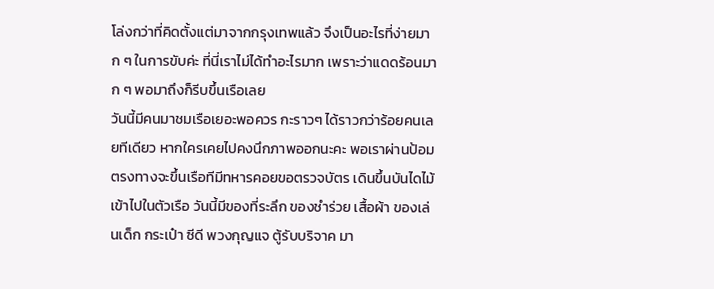โล่งกว่าที่คิดตั้งแต่มาจากกรุงเทพแล้ว จึงเป็นอะไรที่ง่ายมาก ๆ ในการขับค่ะ ที่นี่เราไม่ได้ทำอะไรมาก เพราะว่าแดดร้อนมาก ๆ พอมาถึงก็รีบขึ้นเรือเลย
วันนี้มีคนมาชมเรือเยอะพอควร กะราวๆ ได้ราวกว่าร้อยคนเลยทีเดียว หากใครเคยไปคงนึกภาพออกนะคะ พอเราผ่านป้อมตรงทางจะขึ้นเรือทีมีทหารคอยขอตรวจบัตร เดินขึ้นบันไดไม้เข้าไปในตัวเรือ วันนี้มีของที่ระลึก ของชำร่วย เสื้อผ้า ของเล่นเด็ก กระเป๋า ซีดี พวงกุญแจ ตู้รับบริจาค มา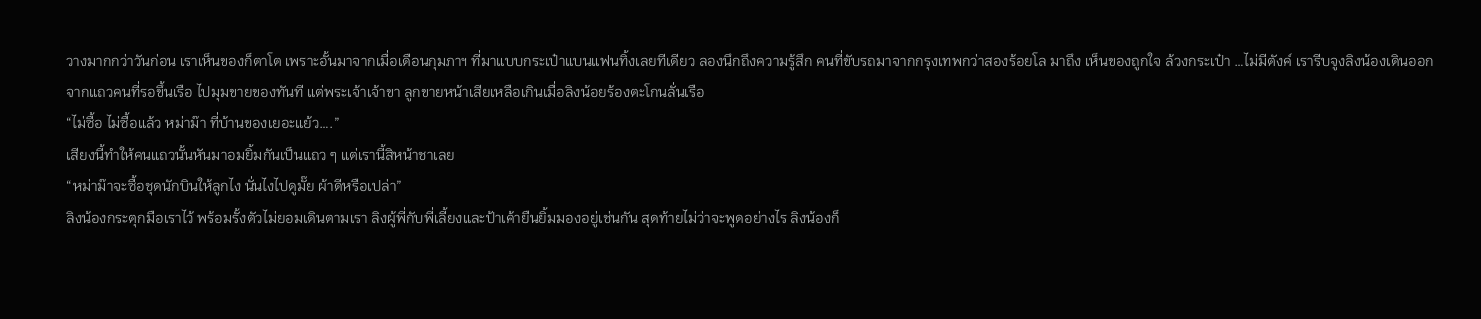วางมากกว่าวันก่อน เราเห็นของก็ตาโต เพราะอั้นมาจากเมื่อเดือนกุมภาฯ ที่มาแบบกระเป๋าแบนแฟนทิ้งเลยทีเดียว ลองนึกถึงความรู้สึก คนที่ขับรถมาจากกรุงเทพกว่าสองร้อยโล มาถึง เห็นของถูกใจ ล้วงกระเป๋า …ไม่มีตังค์ เรารีบจูงลิงน้องเดินออกจากแถวคนที่รอขึ้นเรือ ไปมุมขายของทันที แต่พระเจ้าเจ้าขา ลูกขายหน้าเสียเหลือเกินเมื่อลิงน้อยร้องตะโกนลั่นเรือ
“ไม่ซื้อ ไม่ซื้อแล้ว หม่าม๊า ที่บ้านของเยอะแย้ว….”
เสียงนี้ทำให้คนแถวนั้นหันมาอมยิ้มกันเป็นแถว ๆ แต่เรานี้สิหน้าชาเลย
“หม่าม๊าจะซื้อชุดนักบินให้ลูกไง นั่นไงไปดูมั๊ย ผ้าดีหรือเปล่า”
ลิงน้องกระตุกมือเราไว้ พร้อมรั้งตัวไม่ยอมเดินตามเรา ลิงผู้พี่กับพี่เลี้ยงและป้าเค้ายืนยิ้มมองอยู่เช่นกัน สุดท้ายไม่ว่าจะพูดอย่างไร ลิงน้องก็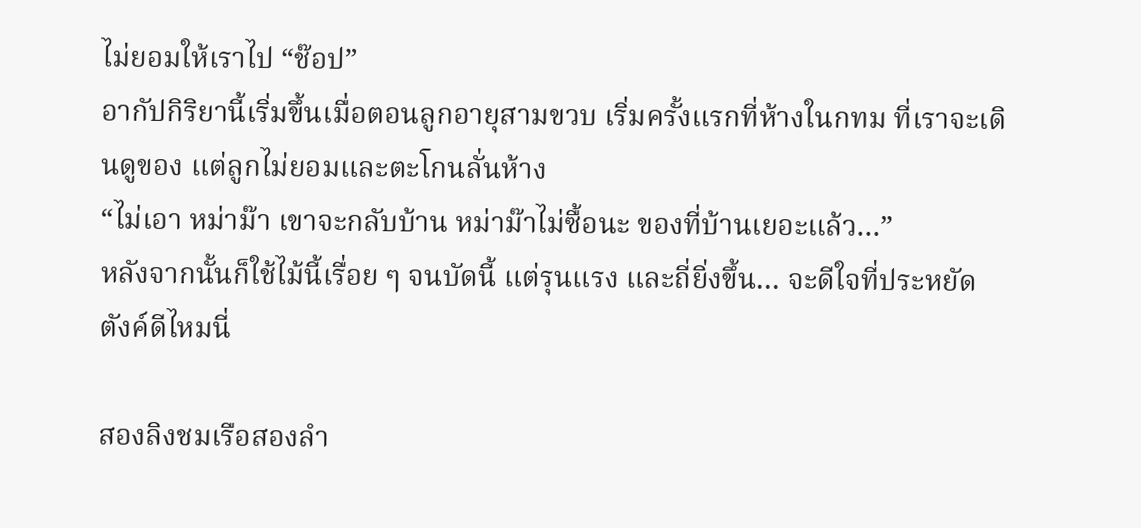ไม่ยอมให้เราไป “ช๊อป”
อากัปกิริยานี้เริ่มขึ้นเมื่อตอนลูกอายุสามขวบ เริ่มครั้งแรกที่ห้างในกทม ที่เราจะเดินดูของ แต่ลูกไม่ยอมและตะโกนลั่นห้าง
“ไม่เอา หม่าม๊า เขาจะกลับบ้าน หม่าม๊าไม่ซื้อนะ ของที่บ้านเยอะแล้ว…”
หลังจากนั้นก็ใช้ไม้นี้เรื่อย ๆ จนบัดนี้ แต่รุนแรง และถี่ยิ่งขึ้น… จะดีใจที่ประหยัดตังค์ดีไหมนี่

สองลิงชมเรือสองลำ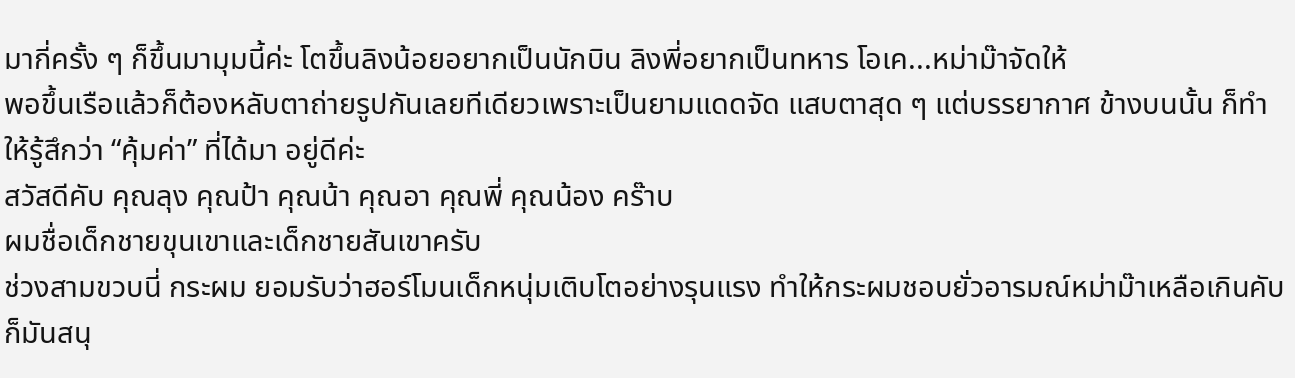มากี่ครั้ง ๆ ก็ขึ้นมามุมนี้ค่ะ โตขึ้นลิงน้อยอยากเป็นนักบิน ลิงพี่อยากเป็นทหาร โอเค...หม่าม๊าจัดให้
พอขึ้นเรือแล้วก็ต้องหลับตาถ่ายรูปกันเลยทีเดียวเพราะเป็นยามแดดจัด แสบตาสุด ๆ แต่บรรยากาศ ข้างบนนั้น ก็ทำให้รู้สึกว่า “คุ้มค่า” ที่ได้มา อยู่ดีค่ะ
สวัสดีคับ คุณลุง คุณป้า คุณน้า คุณอา คุณพี่ คุณน้อง คร๊าบ
ผมชื่อเด็กชายขุนเขาและเด็กชายสันเขาครับ
ช่วงสามขวบนี่ กระผม ยอมรับว่าฮอร์โมนเด็กหนุ่มเติบโตอย่างรุนแรง ทำให้กระผมชอบยั่วอารมณ์หม่าม๊าเหลือเกินคับ
ก็มันสนุ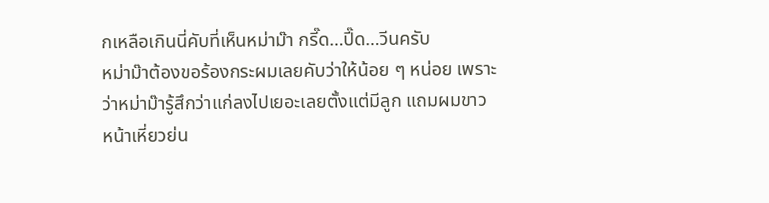กเหลือเกินนี่คับที่เห็นหม่าม๊า กรี๊ด…ปี๊ด…วีนครับ
หม่าม๊าต้องขอร้องกระผมเลยคับว่าให้น้อย ๆ หน่อย เพราะว่าหม่าม๊ารู้สึกว่าแก่ลงไปเยอะเลยตั้งแต่มีลูก แถมผมขาว หน้าเหี่ยวย่น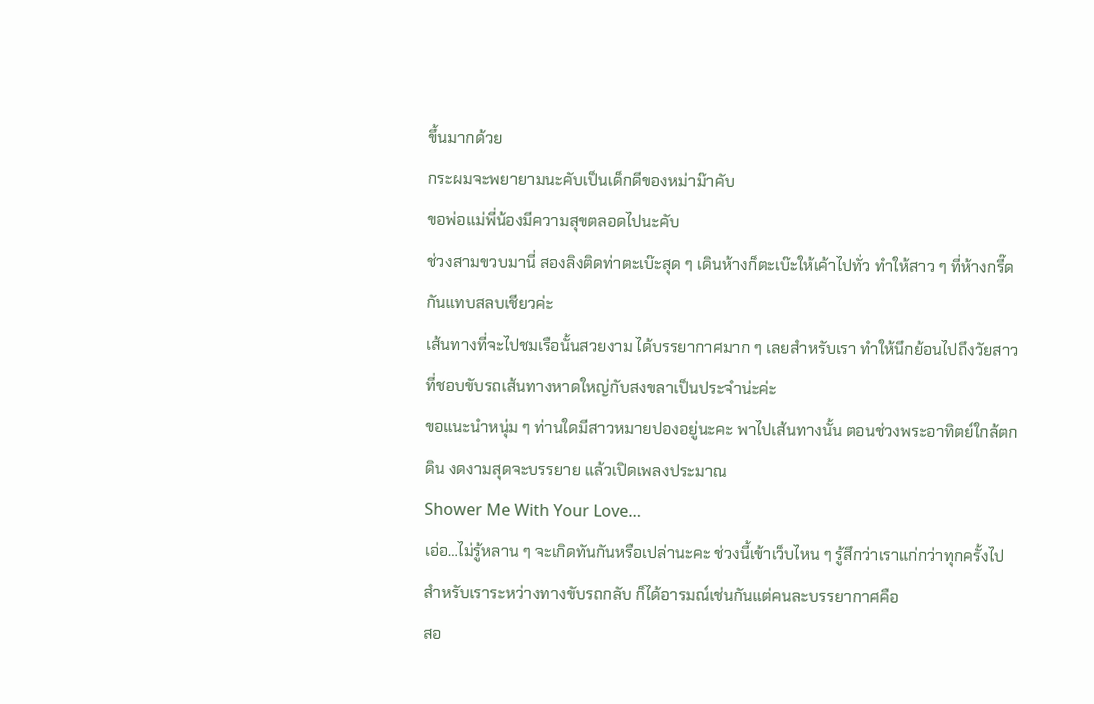ขึ้นมากด้วย
กระผมจะพยายามนะคับเป็นเด็กดีของหม่าม๊าคับ
ขอพ่อแม่พี่น้องมีความสุขตลอดไปนะคับ
ช่วงสามขวบมานี่ สองลิงติดท่าตะเบ๊ะสุด ๆ เดินห้างก็ตะเบ๊ะให้เค้าไปทั่ว ทำให้สาว ๆ ที่ห้างกรี๊ดกันแทบสลบเชียวค่ะ
เส้นทางที่จะไปชมเรือนั้นสวยงาม ได้บรรยากาศมาก ๆ เลยสำหรับเรา ทำให้นึกย้อนไปถึงวัยสาวที่ชอบขับรถเส้นทางหาดใหญ่กับสงขลาเป็นประจำน่ะค่ะ
ขอแนะนำหนุ่ม ๆ ท่านใดมีสาวหมายปองอยู่นะคะ พาไปเส้นทางนั้น ตอนช่วงพระอาทิตย์ใกล้ตกดิน งดงามสุดจะบรรยาย แล้วเปิดเพลงประมาณ
Shower Me With Your Love…
เอ่อ…ไม่รู้หลาน ๆ จะเกิดทันกันหรือเปล่านะคะ ช่วงนี้เข้าเว็บไหน ๆ รู้สึกว่าเราแก่กว่าทุกครั้งไป
สำหรับเราระหว่างทางขับรถกลับ ก็ได้อารมณ์เช่นกันแต่คนละบรรยากาศคือ
สอ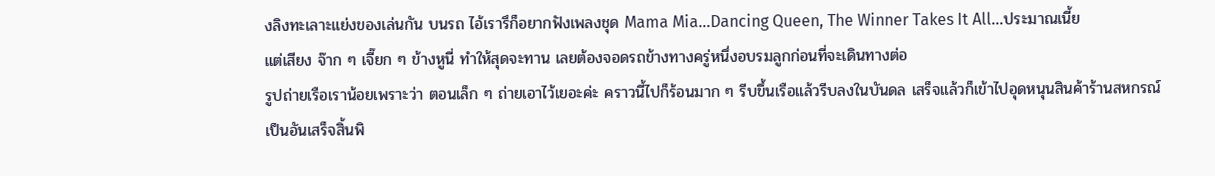งลิงทะเลาะแย่งของเล่นกัน บนรถ ไอ้เรารึก็อยากฟังเพลงชุด Mama Mia…Dancing Queen, The Winner Takes It All…ประมาณเนี้ย
แต่เสียง จ๊าก ๆ เจี๊ยก ๆ ข้างหูนี่ ทำให้สุดจะทาน เลยต้องจอดรถข้างทางครู่หนึ่งอบรมลูกก่อนที่จะเดินทางต่อ
รูปถ่ายเรือเราน้อยเพราะว่า ตอนเล็ก ๆ ถ่ายเอาไว้เยอะค่ะ คราวนี้ไปก็ร้อนมาก ๆ รีบขึ้นเรือแล้วรีบลงในบันดล เสร็จแล้วก็เข้าไปอุดหนุนสินค้าร้านสหกรณ์ เป็นอันเสร็จสิ้นพิ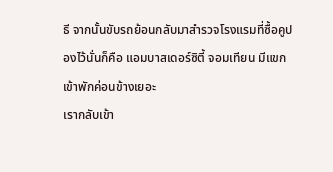ธี จากนั้นขับรถย้อนกลับมาสำรวจโรงแรมที่ซื้อคูปองไว้นั่นก็คือ แอมบาสเดอร์ซิตี้ จอมเทียน มีแขกเข้าพักค่อนข้างเยอะ
เรากลับเข้า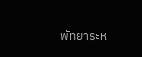พัทยาระห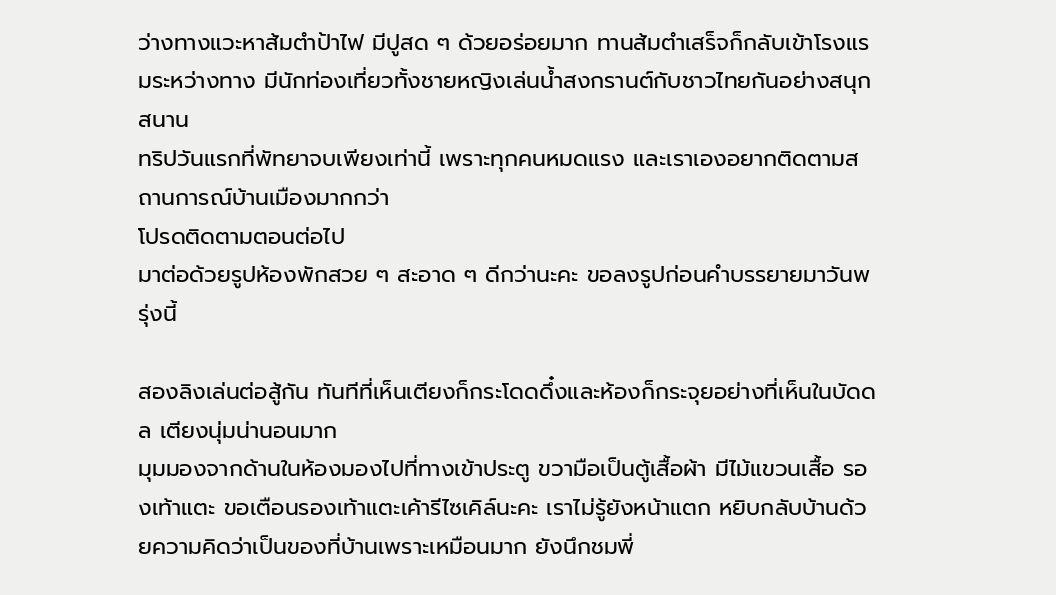ว่างทางแวะหาส้มตำป้าไฟ มีปูสด ๆ ด้วยอร่อยมาก ทานส้มตำเสร็จก็กลับเข้าโรงแรมระหว่างทาง มีนักท่องเที่ยวทั้งชายหญิงเล่นน้ำสงกรานต์กับชาวไทยกันอย่างสนุกสนาน
ทริปวันแรกที่พัทยาจบเพียงเท่านี้ เพราะทุกคนหมดแรง และเราเองอยากติดตามสถานการณ์บ้านเมืองมากกว่า
โปรดติดตามตอนต่อไป
มาต่อด้วยรูปห้องพักสวย ๆ สะอาด ๆ ดีกว่านะคะ ขอลงรูปก่อนคำบรรยายมาวันพรุ่งนี้

สองลิงเล่นต่อสู้กัน ทันทีที่เห็นเตียงก็กระโดดดึ๋งและห้องก็กระจุยอย่างที่เห็นในบัดดล เตียงนุ่มน่านอนมาก
มุมมองจากด้านในห้องมองไปที่ทางเข้าประตู ขวามือเป็นตู้เสื้อผ้า มีไม้แขวนเสื้อ รองเท้าแตะ ขอเตือนรองเท้าแตะเค้ารีไซเคิล์นะคะ เราไม่รู้ยังหน้าแตก หยิบกลับบ้านด้วยความคิดว่าเป็นของที่บ้านเพราะเหมือนมาก ยังนึกชมพี่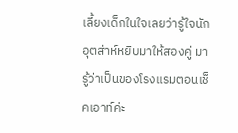เลี้ยงเด็กในใจเลยว่ารู้ใจนัก อุตส่าห์หยิบมาให้สองคู่ มารู้ว่าเป็นของโรงแรมตอนเช็คเอาท์ค่ะ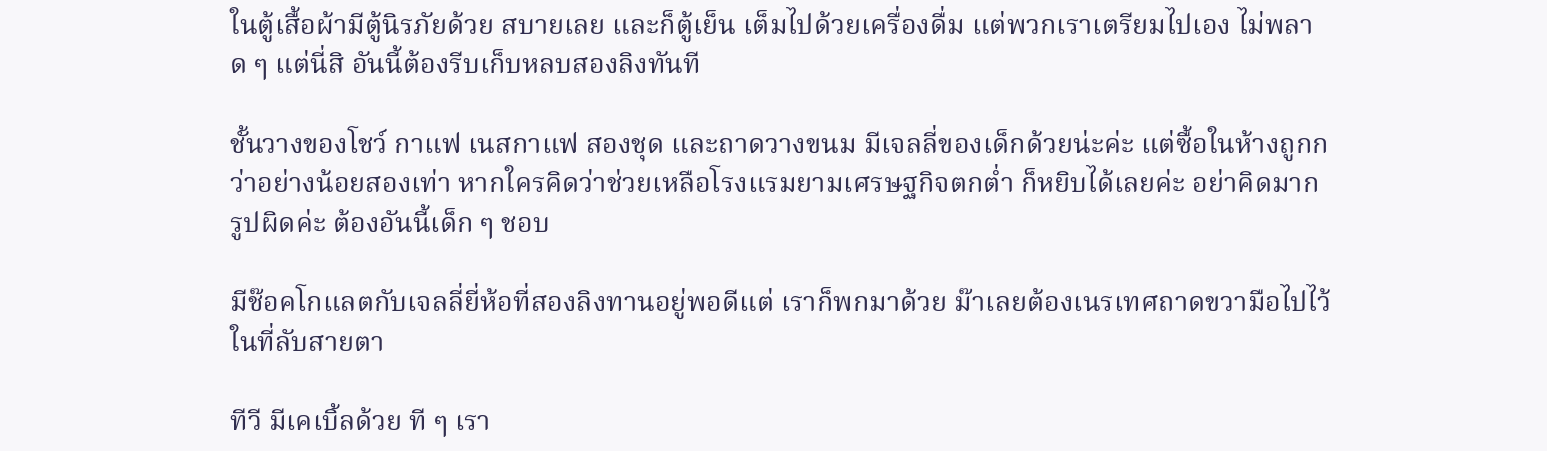ในตู้เสื้อผ้ามีตู้นิรภัยด้วย สบายเลย และก็ตู้เย็น เต็มไปด้วยเครื่องดื่ม แต่พวกเราเตรียมไปเอง ไม่พลาด ๆ แต่นี่สิ อันนี้ต้องรีบเก็บหลบสองลิงทันที

ชั้นวางของโชว์ กาแฟ เนสกาแฟ สองชุด และถาดวางขนม มีเจลลี่ของเด็กด้วยน่ะค่ะ แต่ซื้อในห้างถูกกว่าอย่างน้อยสองเท่า หากใครคิดว่าช่วยเหลือโรงแรมยามเศรษฐกิจตกต่ำ ก็หยิบได้เลยค่ะ อย่าคิดมาก
รูปผิดค่ะ ต้องอันนี้เด็ก ๆ ชอบ

มีช๊อคโกแลตกับเจลลี่ยี่ห้อที่สองลิงทานอยู่พอดีแต่ เราก็พกมาด้วย ม๊าเลยต้องเนรเทศถาดขวามือไปไว้ในที่ลับสายตา

ทีวี มีเคเบิ้ลด้วย ที ๆ เรา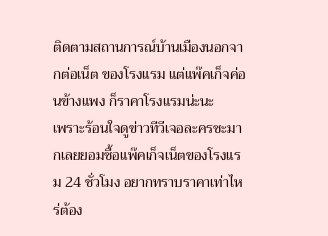ติดตามสถานการณ์บ้านเมืองนอกจากต่อเน็ต ของโรงแรม แต่แพ๊คเก็จค่อนข้างแพง ก็ราคาโรงแรมน่ะนะ
เพราะร้อนใจดูข่าวทีวีเจอละครซะมากเลยยอมซื้อแพ๊คเก็จเน็ตของโรงแรม 24 ชั่วโมง อยากทราบราคาเท่าไหร่ต้อง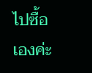ไปซื้อเองค่ะ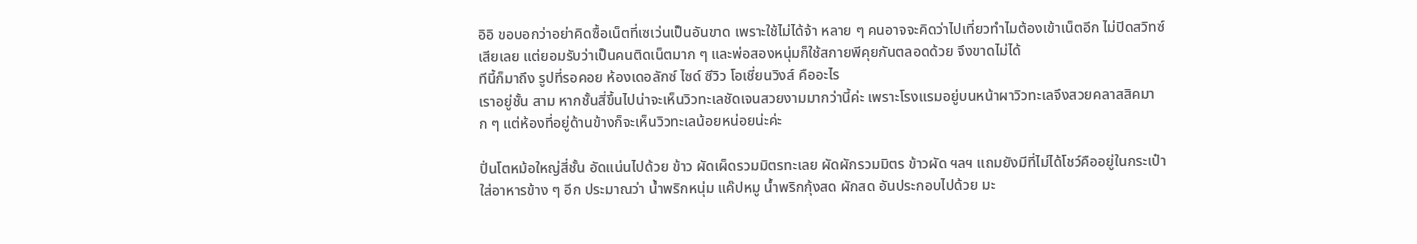อิอิ ขอบอกว่าอย่าคิดซื้อเน็ตที่เซเว่นเป็นอันขาด เพราะใช้ไม่ได้จ้า หลาย ๆ คนอาจจะคิดว่าไปเที่ยวทำไมต้องเข้าเน็ตอีก ไม่ปิดสวิทซ์เสียเลย แต่ยอมรับว่าเป็นคนติดเน็ตมาก ๆ และพ่อสองหนุ่มก็ใช้สกายพีคุยกันตลอดด้วย จึงขาดไม่ได้
ทีนี้ก็มาถึง รูปที่รอคอย ห้องเดอลักซ์ ไซด์ ซีวิว โอเชี่ยนวิงส์ คืออะไร
เราอยู่ชั้น สาม หากชั้นสี่ขึ้นไปน่าจะเห็นวิวทะเลชัดเจนสวยงามมากว่านี้ค่ะ เพราะโรงแรมอยู่บนหน้าผาวิวทะเลจึงสวยคลาสสิคมาก ๆ แต่ห้องที่อยู่ด้านข้างก็จะเห็นวิวทะเลน้อยหน่อยน่ะค่ะ

ปิ่นโตหม้อใหญ่สี่ชั้น อัดแน่นไปด้วย ข้าว ผัดเผ็ดรวมมิตรทะเลย ผัดผักรวมมิตร ข้าวผัด ฯลฯ แถมยังมีที่ไม่ได้โชว์คืออยู่ในกระเป๋าใส่อาหารข้าง ๆ อีก ประมาณว่า น้ำพริกหนุ่ม แค๊ปหมู น้ำพริกกุ้งสด ผักสด อันประกอบไปด้วย มะ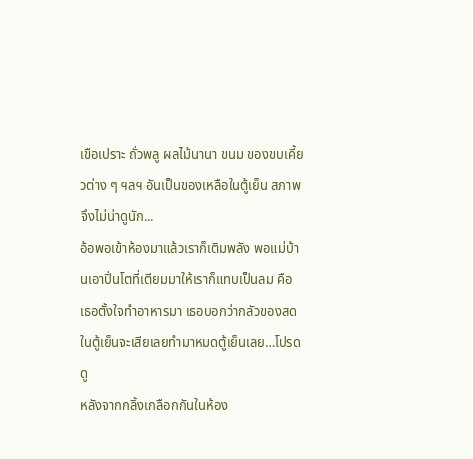เขือเปราะ ถั่วพลู ผลไม้นานา ขนม ของขบเคี้ยวต่าง ๆ ฯลฯ อันเป็นของเหลือในตู้เย็น สภาพจึงไม่น่าดูนัก...
อ้อพอเข้าห้องมาแล้วเราก็เติมพลัง พอแม่บ้านเอาปิ่นโตที่เตียมมาให้เราก็แทบเป็นลม คือ เธอตั้งใจทำอาหารมา เธอบอกว่ากลัวของสดในตู้เย็นจะเสียเลยทำมาหมดตู้เย็นเลย…โปรดดู
หลังจากกลิ้งเกลือกกันในห้อง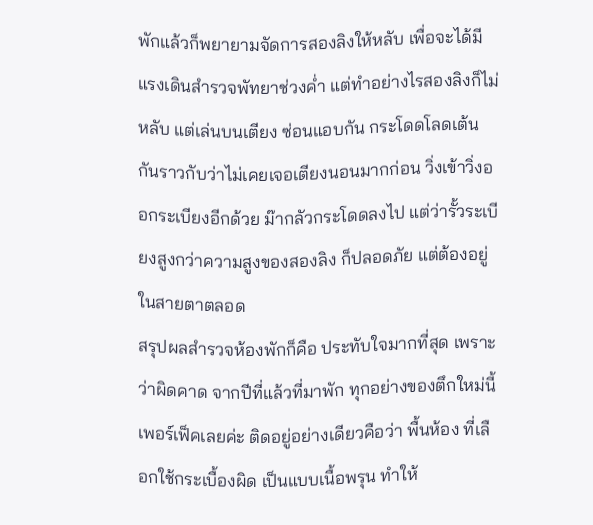พักแล้วก็พยายามจัดการสองลิงให้หลับ เพื่อจะได้มีแรงเดินสำรวจพัทยาช่วงค่ำ แต่ทำอย่างไรสองลิงก็ไม่หลับ แต่เล่นบนเตียง ซ่อนแอบกัน กระโดดโลดเต้น กันราวกับว่าไม่เคยเจอเตียงนอนมากก่อน วิ่งเข้าวิ่งออกระเบียงอีกด้วย ม๊ากลัวกระโดดลงไป แต่ว่ารั้วระเบียงสูงกว่าความสูงของสองลิง ก็ปลอดภัย แต่ต้องอยู่ในสายตาตลอด
สรุปผลสำรวจห้องพักก็คือ ประทับใจมากที่สุด เพราะว่าผิดคาด จากปีที่แล้วที่มาพัก ทุกอย่างของตึกใหม่นี้เพอร์เฟ็คเลยค่ะ ติดอยู่อย่างเดียวคือว่า พื้นห้อง ที่เลือกใช้กระเบื้องผิด เป็นแบบเนื้อพรุน ทำให้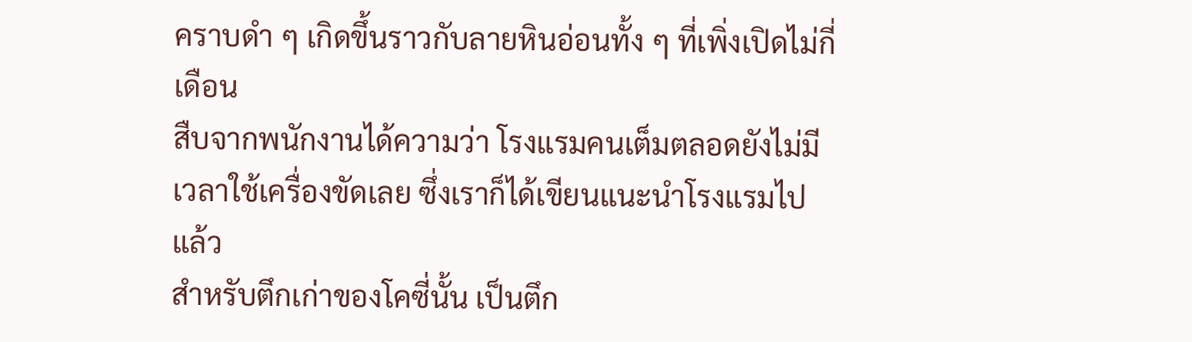คราบดำ ๆ เกิดขึ้นราวกับลายหินอ่อนทั้ง ๆ ที่เพิ่งเปิดไม่กี่เดือน
สืบจากพนักงานได้ความว่า โรงแรมคนเต็มตลอดยังไม่มีเวลาใช้เครื่องขัดเลย ซึ่งเราก็ได้เขียนแนะนำโรงแรมไปแล้ว
สำหรับตึกเก่าของโคซี่นั้น เป็นตึก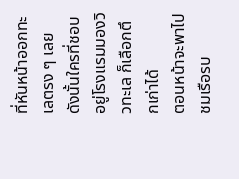ที่หันหน้าออกทะเลตรง ๆ เลย ดังนั้นใครที่ชอบอยู่โรงแรมมองวิวทะเล ก็เลือกตึกเก่าได้
ตอนหน้าจะพาไปชมเรือรบ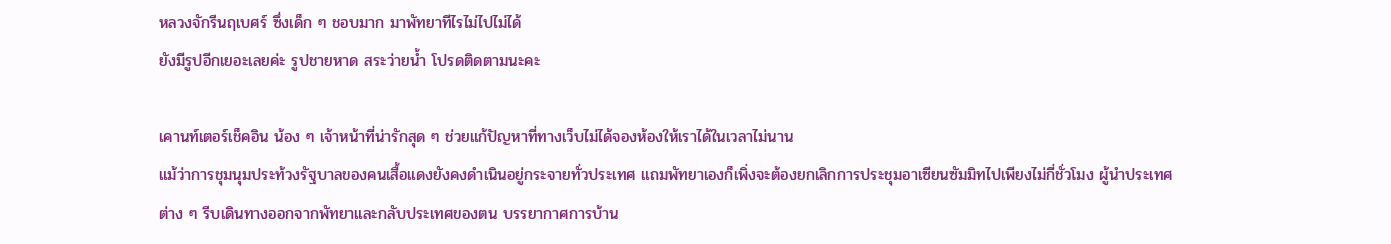หลวงจักรีนฤเบศร์ ซึ่งเด็ก ๆ ชอบมาก มาพัทยาทีไรไม่ไปไม่ได้
ยังมีรูปอีกเยอะเลยค่ะ รูปชายหาด สระว่ายน้ำ โปรดติดตามนะคะ

เคานท์เตอร์เช็คอิน น้อง ๆ เจ้าหน้าที่น่ารักสุด ๆ ช่วยแก้ปัญหาที่ทางเว็บไม่ได้จองห้องให้เราได้ในเวลาไม่นาน
แม้ว่าการชุมนุมประท้วงรัฐบาลของคนเสื้อแดงยังคงดำเนินอยู่กระจายทั่วประเทศ แถมพัทยาเองก็เพิ่งจะต้องยกเลิกการประชุมอาเซียนซัมมิทไปเพียงไม่กี่ชั่วโมง ผู้นำประเทศต่าง ๆ รีบเดินทางออกจากพัทยาและกลับประเทศของตน บรรยากาศการบ้าน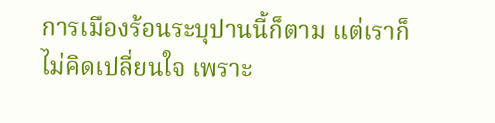การเมืองร้อนระบุปานนี้ก็ตาม แต่เราก็ไม่คิดเปลี่ยนใจ เพราะ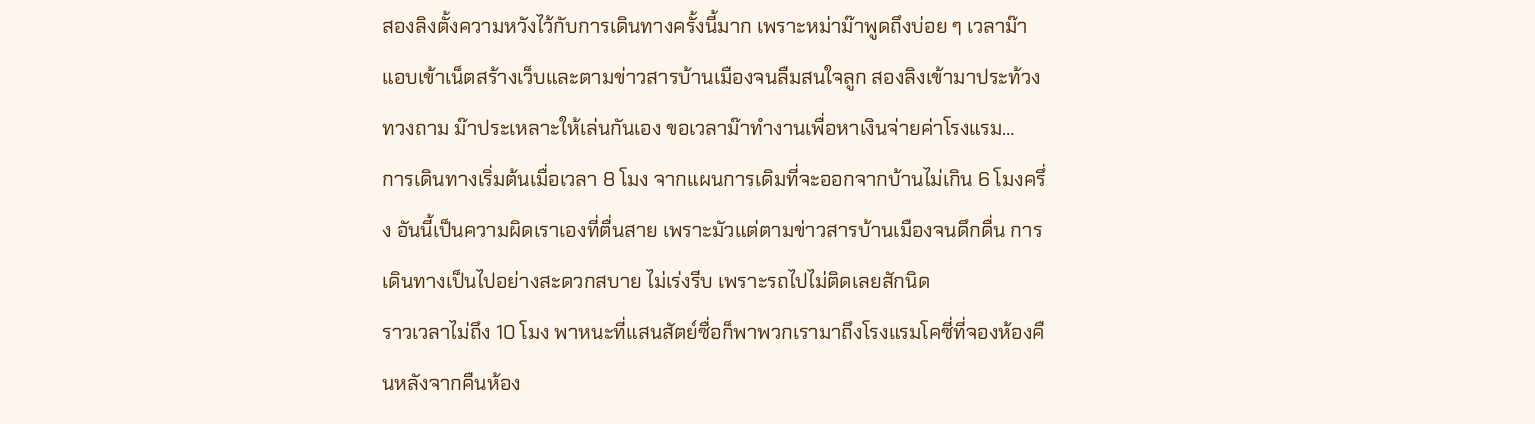สองลิงตั้งความหวังไว้กับการเดินทางครั้งนี้มาก เพราะหม่าม๊าพูดถึงบ่อย ๆ เวลาม๊าแอบเข้าเน็ตสร้างเว็บและตามข่าวสารบ้านเมืองจนลืมสนใจลูก สองลิงเข้ามาประท้วง ทวงถาม ม๊าประเหลาะให้เล่นกันเอง ขอเวลาม๊าทำงานเพื่อหาเงินจ่ายค่าโรงแรม…
การเดินทางเริ่มต้นเมื่อเวลา 8 โมง จากแผนการเดิมที่จะออกจากบ้านไม่เกิน 6 โมงครึ่ง อันนี้เป็นความผิดเราเองที่ตื่นสาย เพราะมัวแต่ตามข่าวสารบ้านเมืองจนดึกดื่น การเดินทางเป็นไปอย่างสะดวกสบาย ไม่เร่งรีบ เพราะรถไปไม่ติดเลยสักนิด
ราวเวลาไม่ถึง 10 โมง พาหนะที่แสนสัตย์ซื่อก็พาพวกเรามาถึงโรงแรมโคซี่ที่จองห้องคืนหลังจากคืนห้อง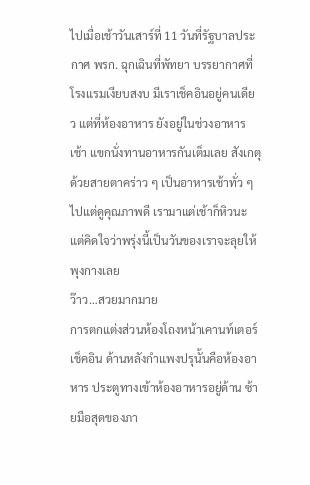ไปเมื่อเช้าวันเสาร์ที่ 11 วันที่รัฐบาลประกาศ พรก. ฉุกเฉินที่พัทยา บรรยากาศที่โรงแรมเงียบสงบ มีเราเช็คอินอยู่คนเดียว แต่ที่ห้องอาหาร ยังอยู่ในช่วงอาหารเช้า แขกนั่งทานอาหารกันเต็มเลย สังเกตุด้วยสายตาคร่าว ๆ เป็นอาหารเช้าทั่ว ๆ ไปแต่ดูคุณภาพดี เรามาแต่เช้าก็หิวนะ แต่คิดใจว่าพรุ่งนี้เป็นวันของเราจะลุยให้พุงกางเลย
ว๊าว…สวยมากมาย
การตกแต่งส่วนห้องโถงหน้าเคานท์เตอร์เช็คอิน ด้านหลังกำแพงปรุนั้นคือห้องอาหาร ประตูทางเข้าห้องอาหารอยู่ด้าน ซ้ายมือสุดของภา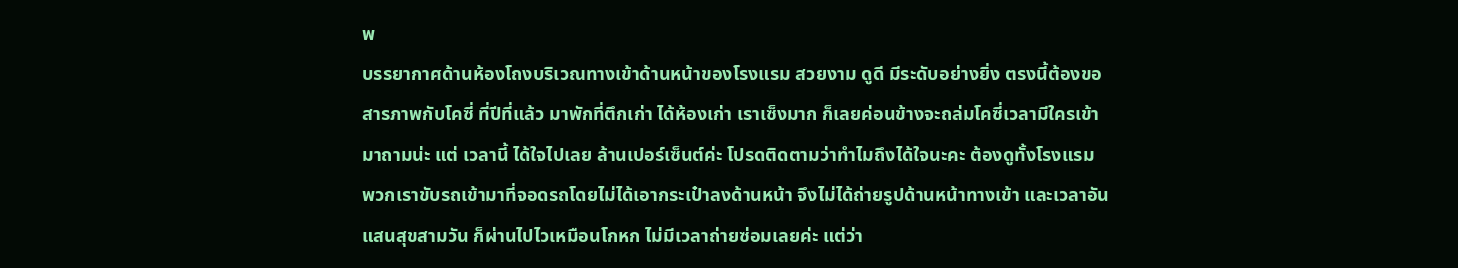พ
บรรยากาศด้านห้องโถงบริเวณทางเข้าด้านหน้าของโรงแรม สวยงาม ดูดี มีระดับอย่างยิ่ง ตรงนี้ต้องขอสารภาพกับโคซี่ ที่ปีที่แล้ว มาพักที่ตึกเก่า ได้ห้องเก่า เราเซ็งมาก ก็เลยค่อนข้างจะถล่มโคซี่เวลามีใครเข้ามาถามน่ะ แต่ เวลานี้ ได้ใจไปเลย ล้านเปอร์เซ็นต์ค่ะ โปรดติดตามว่าทำไมถึงได้ใจนะคะ ต้องดูทั้งโรงแรม
พวกเราขับรถเข้ามาที่จอดรถโดยไม่ได้เอากระเป๋าลงด้านหน้า จึงไม่ได้ถ่ายรูปด้านหน้าทางเข้า และเวลาอันแสนสุขสามวัน ก็ผ่านไปไวเหมือนโกหก ไม่มีเวลาถ่ายซ่อมเลยค่ะ แต่ว่า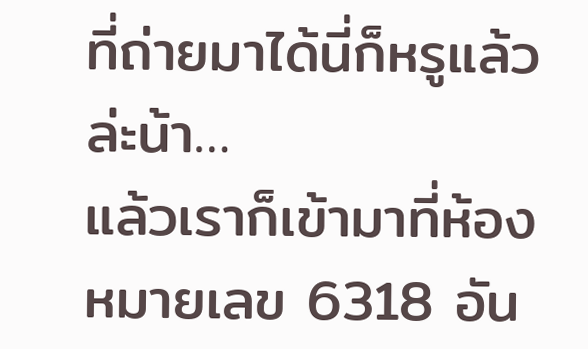ที่ถ่ายมาได้นี่ก็หรูแล้วล่ะน้า…
แล้วเราก็เข้ามาที่ห้อง หมายเลข 6318 อัน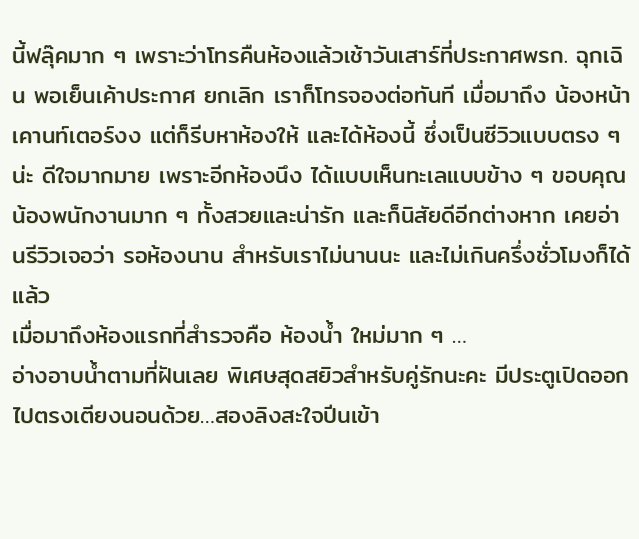นี้ฟลุ๊คมาก ๆ เพราะว่าโทรคืนห้องแล้วเช้าวันเสาร์ที่ประกาศพรก. ฉุกเฉิน พอเย็นเค้าประกาศ ยกเลิก เราก็โทรจองต่อทันที เมื่อมาถึง น้องหน้าเคานท์เตอร์งง แต่ก็รีบหาห้องให้ และได้ห้องนี้ ซึ่งเป็นซีวิวแบบตรง ๆ น่ะ ดีใจมากมาย เพราะอีกห้องนึง ได้แบบเห็นทะเลแบบข้าง ๆ ขอบคุณน้องพนักงานมาก ๆ ทั้งสวยและน่ารัก และก็นิสัยดีอีกต่างหาก เคยอ่านรีวิวเจอว่า รอห้องนาน สำหรับเราไม่นานนะ และไม่เกินครึ่งชั่วโมงก็ได้แล้ว
เมื่อมาถึงห้องแรกที่สำรวจคือ ห้องน้ำ ใหม่มาก ๆ …
อ่างอาบน้ำตามที่ฝันเลย พิเศษสุดสยิวสำหรับคู่รักนะคะ มีประตูเปิดออกไปตรงเตียงนอนด้วย…สองลิงสะใจปีนเข้า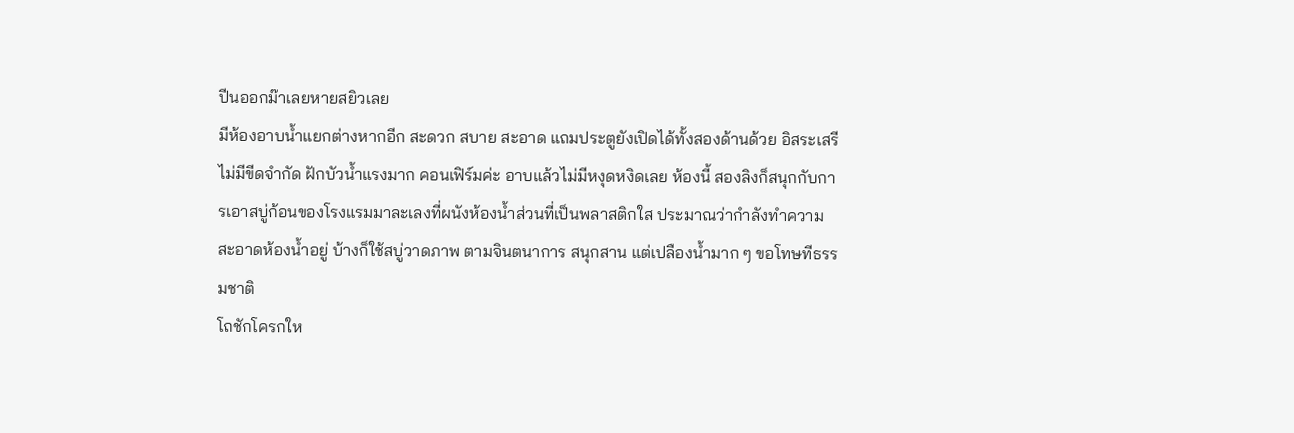ปีนออกม๊าเลยหายสยิวเลย
มีห้องอาบน้ำแยกต่างหากอีก สะดวก สบาย สะอาด แถมประตูยังเปิดได้ทั้งสองด้านด้วย อิสระเสรี ไม่มีขีดจำกัด ฝักบัวน้ำแรงมาก คอนเฟิร์มค่ะ อาบแล้วไม่มีหงุดหงิดเลย ห้องนี้ สองลิงก็สนุกกับการเอาสบู่ก้อนของโรงแรมมาละเลงที่ผนังห้องน้ำส่วนที่เป็นพลาสติกใส ประมาณว่ากำลังทำความสะอาดห้องน้ำอยู่ บ้างก็ใช้สบู่วาดภาพ ตามจินตนาการ สนุกสาน แต่เปลืองน้ำมาก ๆ ขอโทษทีธรรมชาติ
โถชักโครกให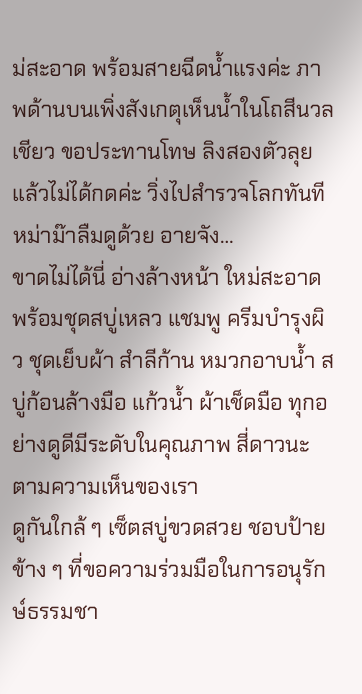ม่สะอาด พร้อมสายฉีดน้ำแรงค่ะ ภาพด้านบนเพิ่งสังเกตุเห็นน้ำในโถสีนวลเชียว ขอประทานโทษ ลิงสองตัวลุยแล้วไม่ได้กดค่ะ วิ่งไปสำรวจโลกทันที หม่าม๊าลืมดูด้วย อายจัง…
ขาดไม่ได้นี่ อ่างล้างหน้า ใหม่สะอาด พร้อมชุดสบู่เหลว แชมพู ครีมบำรุงผิว ชุดเย็บผ้า สำลีก้าน หมวกอาบน้ำ สบู่ก้อนล้างมือ แก้วน้ำ ผ้าเช็ดมือ ทุกอย่างดูดีมีระดับในคุณภาพ สี่ดาวนะ ตามความเห็นของเรา
ดูกันใกล้ ๆ เซ็ตสบู่ขวดสวย ชอบป้ายข้าง ๆ ที่ขอความร่วมมือในการอนุรักษ์ธรรมชา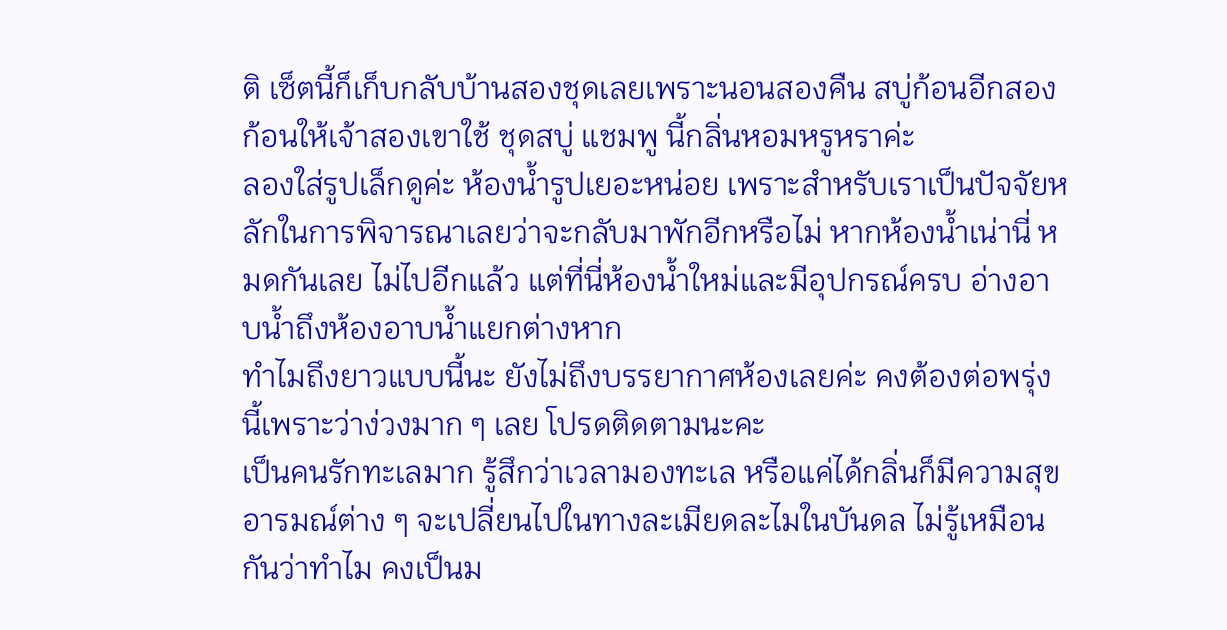ติ เซ็ตนี้ก็เก็บกลับบ้านสองชุดเลยเพราะนอนสองคืน สบู่ก้อนอีกสองก้อนให้เจ้าสองเขาใช้ ชุดสบู่ แชมพู นี้กลิ่นหอมหรูหราค่ะ
ลองใส่รูปเล็กดูค่ะ ห้องน้ำรูปเยอะหน่อย เพราะสำหรับเราเป็นปัจจัยหลักในการพิจารณาเลยว่าจะกลับมาพักอีกหรือไม่ หากห้องน้ำเน่านี่ หมดกันเลย ไม่ไปอีกแล้ว แต่ที่นี่ห้องน้ำใหม่และมีอุปกรณ์ครบ อ่างอาบน้ำถึงห้องอาบน้ำแยกต่างหาก
ทำไมถึงยาวแบบนี้นะ ยังไม่ถึงบรรยากาศห้องเลยค่ะ คงต้องต่อพรุ่งนี้เพราะว่าง่วงมาก ๆ เลย โปรดติดตามนะคะ
เป็นคนรักทะเลมาก รู้สึกว่าเวลามองทะเล หรือแค่ได้กลิ่นก็มีความสุข อารมณ์ต่าง ๆ จะเปลี่ยนไปในทางละเมียดละไมในบันดล ไม่รู้เหมือนกันว่าทำไม คงเป็นม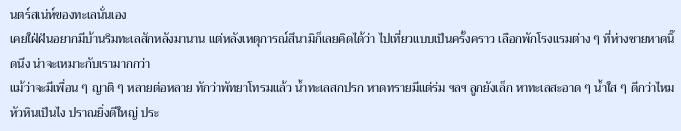นตร์สเน่ห์ของทะเลนั่นเอง
เคยใฝ่ฝันอยากมีบ้านริมทะเลสักหลังมานาน แต่หลังเหตุการณ์สึนามิก็เลยคิดได้ว่า ไปเที่ยวแบบเป็นครั้งคราว เลือกพักโรงแรมต่าง ๆ ที่ห่างชายหาดนิ๊ดนึง น่าจะเหมาะกับเรามากกว่า
แม้ว่าจะมีเพื่อน ๆ ญาติ ๆ หลายต่อหลาย ทักว่าพัทยาโทรมแล้ว น้ำทะเลสกปรก หาดทรายมีแต่ร่ม ฯลฯ ลูกยังเล็ก หาทะเลสะอาด ๆ น้ำใส ๆ ดีกว่าไหม หัวหินเป็นไง ปราณยิ่งดีใหญ่ ประ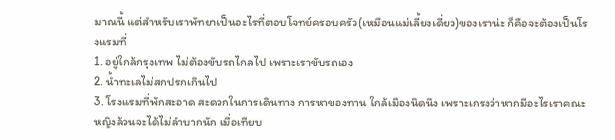มาณนี้ แต่สำหรับเราพัทยาเป็นอะไรที่ตอบโจทย์ครอบครัว(เหมือนแม่เลี้ยงเดี่ยว)ของเราน่ะ ก็คือจะต้องเป็นโรงแรมที่
1. อยู่ใกล้กรุงเทพ ไม่ต้องขับรถไกลไป เพราะเราขับรถเอง
2. น้ำทะเลไม่สกปรกเกินไป
3. โรงแรมที่พักสะอาด สะดวกในการเดินทาง การหาของทาน ใกล้เมืองนิดนึง เพราะเกรงว่าหากมีอะไรเราคณะหญิงล้วนจะได้ไม่ลำบากนัก เมื่อเทียบ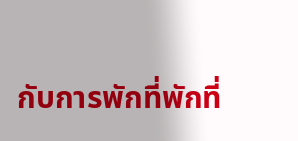กับการพักที่พักที่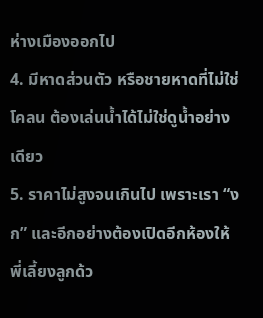ห่างเมืองออกไป
4. มีหาดส่วนตัว หรือชายหาดที่ไม่ใช่โคลน ต้องเล่นน้ำได้ไม่ใช่ดูน้ำอย่างเดียว
5. ราคาไม่สูงจนเกินไป เพราะเรา “งก” และอีกอย่างต้องเปิดอีกห้องให้พี่เลี้ยงลูกด้ว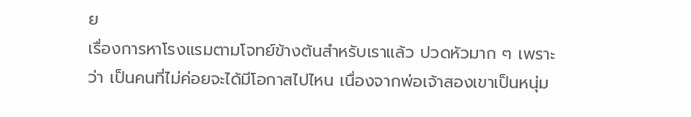ย
เรื่องการหาโรงแรมตามโจทย์ข้างต้นสำหรับเราแล้ว ปวดหัวมาก ๆ เพราะว่า เป็นคนที่ไม่ค่อยจะได้มีโอกาสไปไหน เนื่องจากพ่อเจ้าสองเขาเป็นหนุ่ม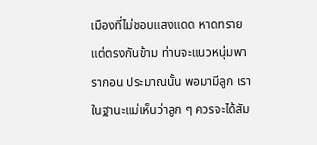เมืองที่ไม่ชอบแสงแดด หาดทราย แต่ตรงกันข้าม ท่านจะแนวหนุ่มพารากอน ประมาณนั้น พอมามีลูก เราในฐานะแม่เห็นว่าลูก ๆ ควรจะได้สัม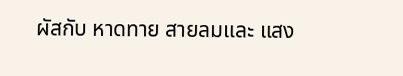ผัสกับ หาดทาย สายลมและ แสง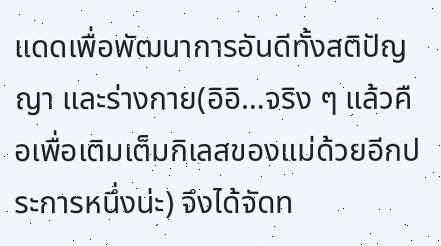แดดเพื่อพัฒนาการอันดีทั้งสติปัญญา และร่างกาย(อิอิ…จริง ๆ แล้วคือเพื่อเติมเต็มกิเลสของแม่ด้วยอีกประการหนึ่งน่ะ) จึงได้จัดท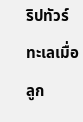ริปทัวร์ทะเลเมื่อลูก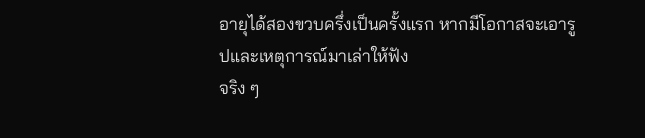อายุได้สองขวบครึ่งเป็นครั้งแรก หากมีโอกาสจะเอารูปและเหตุการณ์มาเล่าให้ฟัง
จริง ๆ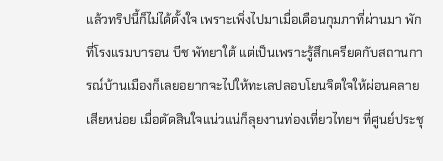แล้วทริปนี้ก็ไม่ได้ตั้งใจ เพราะเพิ่งไปมาเมื่อเดือนกุมภาที่ผ่านมา พักที่โรงแรมบารอน บีช พัทยาใต้ แต่เป็นเพราะรู้สึกเครียดกับสถานการณ์บ้านเมืองก็เลยอยากจะไปให้ทะเลปลอบโยนจิตใจให้ผ่อนคลายเสียหน่อย เมื่อตัดสินใจแน่วแน่ก็ลุยงานท่องเที่ยวไทยฯ ที่ศูนย์ประชุ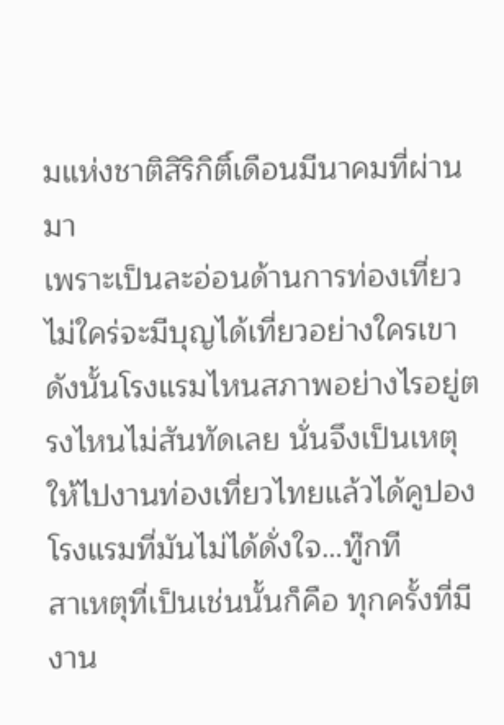มแห่งชาติสิริกิติ์เดือนมีนาคมที่ผ่านมา
เพราะเป็นละอ่อนด้านการท่องเที่ยว ไม่ใคร่จะมีบุญได้เที่ยวอย่างใครเขา ดังนั้นโรงแรมไหนสภาพอย่างไรอยู่ตรงไหนไม่สันทัดเลย นั่นจึงเป็นเหตุให้ไปงานท่องเที่ยวไทยแล้วได้คูปองโรงแรมที่มันไม่ได้ดั่งใจ…ทู๊กที
สาเหตุที่เป็นเช่นนั้นก็คือ ทุกครั้งที่มีงาน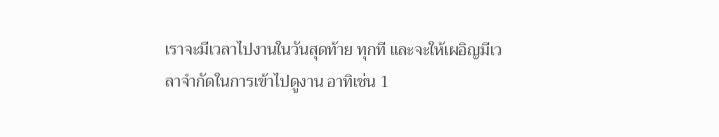เราจะมีเวลาไปงานในวันสุดท้าย ทุกที และจะให้เผอิญมีเวลาจำกัดในการเข้าไปดูงาน อาทิเช่น 1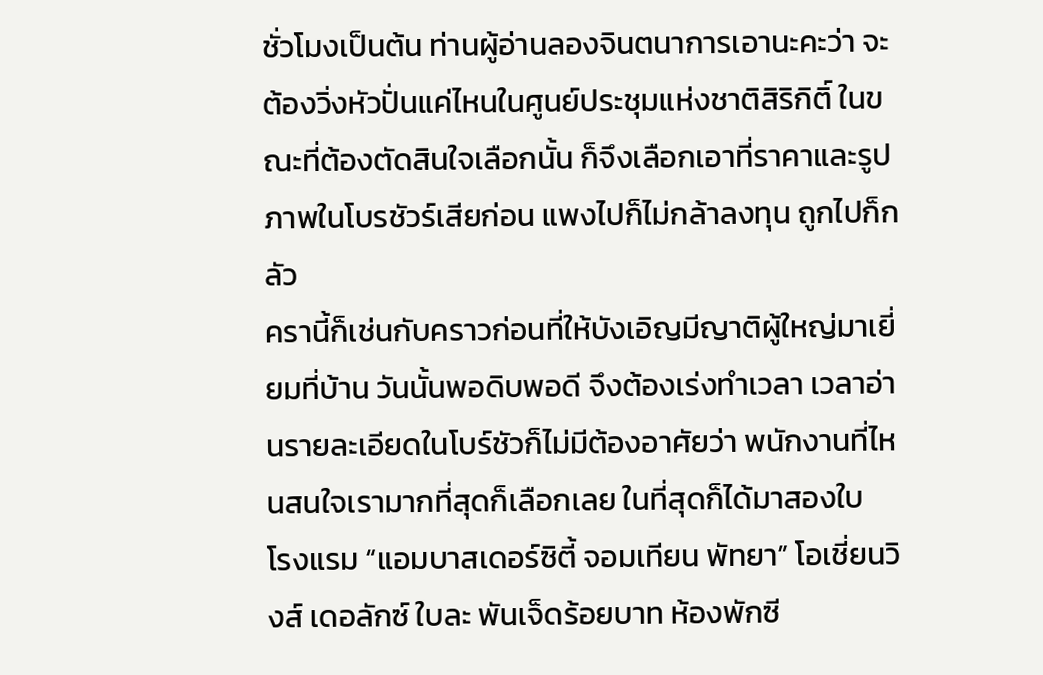ชั่วโมงเป็นต้น ท่านผู้อ่านลองจินตนาการเอานะคะว่า จะต้องวิ่งหัวปั่นแค่ไหนในศูนย์ประชุมแห่งชาติสิริกิติ์ ในขณะที่ต้องตัดสินใจเลือกนั้น ก็จึงเลือกเอาที่ราคาและรูปภาพในโบรชัวร์เสียก่อน แพงไปก็ไม่กล้าลงทุน ถูกไปก็กลัว
ครานี้ก็เช่นกับคราวก่อนที่ให้บังเอิญมีญาติผู้ใหญ่มาเยี่ยมที่บ้าน วันนั้นพอดิบพอดี จึงต้องเร่งทำเวลา เวลาอ่านรายละเอียดในโบร์ชัวก็ไม่มีต้องอาศัยว่า พนักงานที่ไหนสนใจเรามากที่สุดก็เลือกเลย ในที่สุดก็ได้มาสองใบ
โรงแรม “แอมบาสเดอร์ซิตี้ จอมเทียน พัทยา” โอเชี่ยนวิงส์ เดอลักซ์ ใบละ พันเจ็ดร้อยบาท ห้องพักซี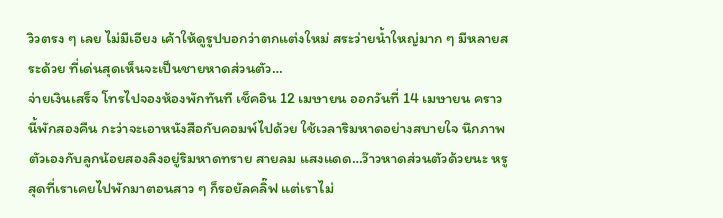วิวตรง ๆ เลย ไม่มีเอียง เค้าให้ดูรูปบอกว่าตกแต่งใหม่ สระว่ายน้ำใหญ่มาก ๆ มีหลายสระด้วย ที่เด่นสุดเห็นจะเป็นชายหาดส่วนตัว…
จ่ายเงินเสร็จ โทรไปจองห้องพักทันที เช็คอิน 12 เมษายน ออกวันที่ 14 เมษายน คราวนี้พักสองคืน กะว่าจะเอาหนังสือกับคอมพ์ไปด้วย ใช้เวลาริมหาดอย่างสบายใจ นึกภาพตัวเองกับลูกน้อยสองลิงอยู่ริมหาดทราย สายลม แสงแดด…ว๊าวหาดส่วนตัวด้วยนะ หรูสุดที่เราเคยไปพักมาตอนสาว ๆ ก็รอยัลคลิ๊ฟ แต่เราไม่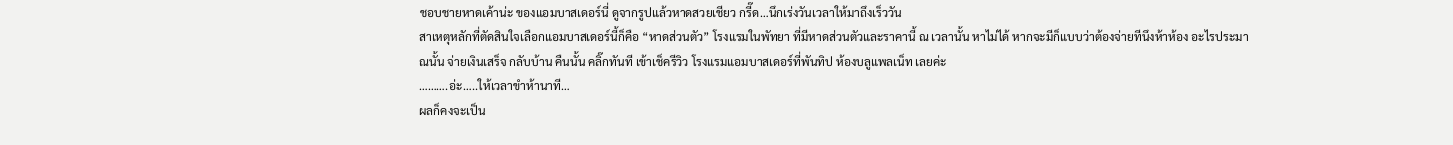ชอบชายหาดเค้าน่ะ ของแอมบาสเดอร์นี่ ดูจากรูปแล้วหาดสวยเชียว กรี๊ด…นึกเร่งวันเวลาให้มาถึงเร็ววัน
สาเหตุหลักที่ตัดสินใจเลือกแอมบาสเดอร์นี้ก็คือ “หาดส่วนตัว” โรงแรมในพัทยา ที่มีหาดส่วนตัวและราคานี้ ณ เวลานั้น หาไม่ได้ หากจะมีก็แบบว่าต้องจ่ายทีนึงห้าห้อง อะไรประมาณนั้น จ่ายเงินเสร็จ กลับบ้าน คืนนั้น คลิ๊กทันที เข้าเช็ครีวิว โรงแรมแอมบาสเดอร์ที่พันทิป ห้องบลูแพลเน็ท เลยค่ะ
……….อ่ะ…..ให้เวลาขำห้านาที…
ผลก็คงจะเป็น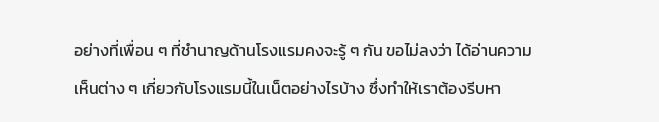อย่างที่เพื่อน ๆ ที่ชำนาญด้านโรงแรมคงจะรู้ ๆ กัน ขอไม่ลงว่า ได้อ่านความเห็นต่าง ๆ เกี่ยวกับโรงแรมนี้ในเน็ตอย่างไรบ้าง ซึ่งทำให้เราต้องรีบหา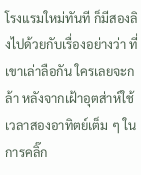โรงแรมใหม่ทันที ก็มีสองลิงไปด้วยกับเรื่องอย่างว่า ที่เขาเล่าลือกัน ใครเลยจะกล้า หลังจากเฝ้าอุตส่าห์ใช้เวลาสองอาทิตย์เต็ม ๆ ในการคลิ๊ก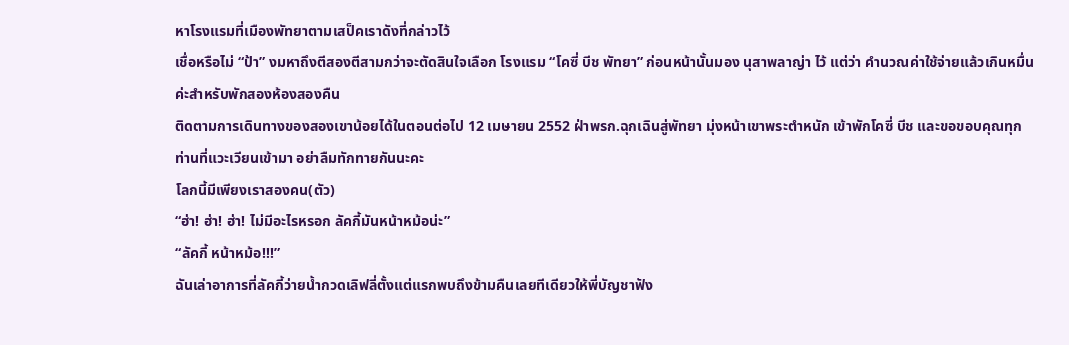หาโรงแรมที่เมืองพัทยาตามเสป็คเราดังที่กล่าวไว้
เชื่อหรือไม่ “ป้า” งมหาถึงตีสองตีสามกว่าจะตัดสินใจเลือก โรงแรม “โคซี่ บีช พัทยา” ก่อนหน้านั้นมอง นุสาพลาญ่า ไว้ แต่ว่า คำนวณค่าใช้จ่ายแล้วเกินหมื่นค่ะสำหรับพักสองห้องสองคืน
ติดตามการเดินทางของสองเขาน้อยได้ในตอนต่อไป 12 เมษายน 2552 ฝ่าพรก.ฉุกเฉินสู่พัทยา มุ่งหน้าเขาพระตำหนัก เข้าพักโคซี่ บีช และขอขอบคุณทุกท่านที่แวะเวียนเข้ามา อย่าลืมทักทายกันนะคะ
โลกนี้มีเพียงเราสองคน(ตัว)
“ฮ่า! ฮ่า! ฮ่า! ไม่มีอะไรหรอก ลัคกี้มันหน้าหม้อน่ะ”
“ลัคกี้ หน้าหม้อ!!!”
ฉันเล่าอาการที่ลัคกี้ว่ายน้ำกวดเลิฟลี่ตั้งแต่แรกพบถึงข้ามคืนเลยทีเดียวให้พี่บัญชาฟัง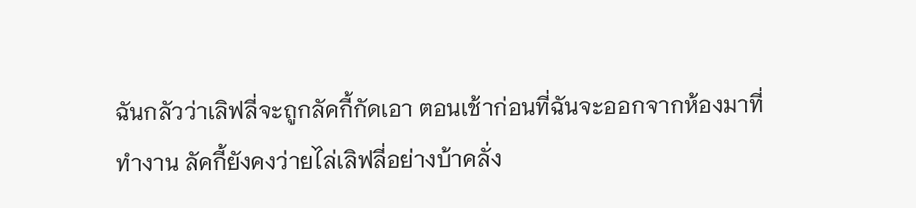ฉันกลัวว่าเลิฟลี่จะถูกลัคกี้กัดเอา ตอนเช้าก่อนที่ฉันจะออกจากห้องมาที่ทำงาน ลัคกี้ยังคงว่ายไล่เลิฟลี่อย่างบ้าคลั่ง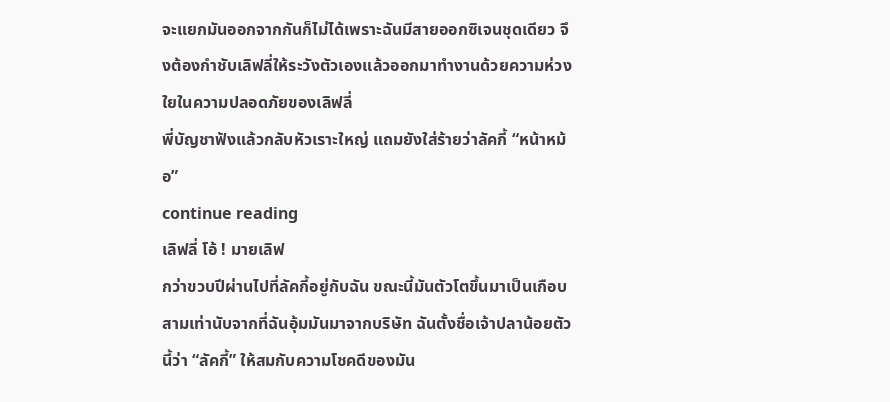จะแยกมันออกจากกันก็ไม่ได้เพราะฉันมีสายออกซิเจนชุดเดียว จึงต้องกำชับเลิฟลี่ให้ระวังตัวเองแล้วออกมาทำงานด้วยความห่วงใยในความปลอดภัยของเลิฟลี่
พี่บัญชาฟังแล้วกลับหัวเราะใหญ่ แถมยังใส่ร้ายว่าลัคกี้ “หน้าหม้อ”
continue reading
เลิฟลี่ โอ้ ! มายเลิฟ
กว่าขวบปีผ่านไปที่ลัคกี้อยู่กับฉัน ขณะนี้มันตัวโตขึ้นมาเป็นเกือบสามเท่านับจากที่ฉันอุ้มมันมาจากบริษัท ฉันตั้งชื่อเจ้าปลาน้อยตัวนี้ว่า “ลัคกี้” ให้สมกับความโชคดีของมัน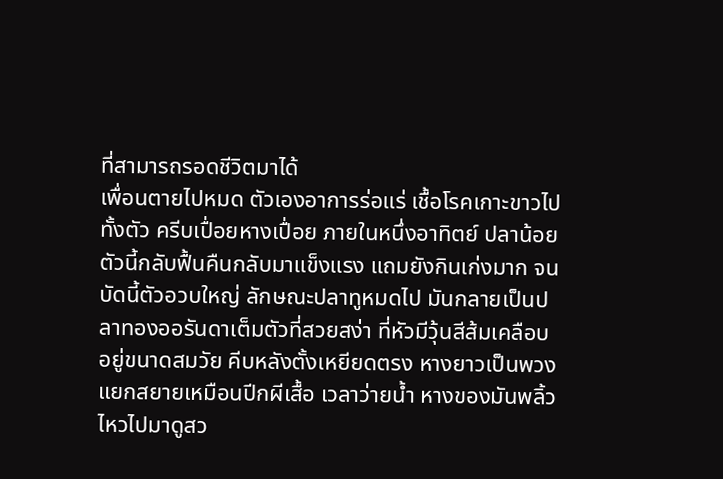ที่สามารถรอดชีวิตมาได้
เพื่อนตายไปหมด ตัวเองอาการร่อแร่ เชื้อโรคเกาะขาวไปทั้งตัว ครีบเปื่อยหางเปื่อย ภายในหนึ่งอาทิตย์ ปลาน้อยตัวนี้กลับฟื้นคืนกลับมาแข็งแรง แถมยังกินเก่งมาก จนบัดนี้ตัวอวบใหญ่ ลักษณะปลาทูหมดไป มันกลายเป็นปลาทองออรันดาเต็มตัวที่สวยสง่า ที่หัวมีวุ้นสีส้มเคลือบอยู่ขนาดสมวัย คีบหลังตั้งเหยียดตรง หางยาวเป็นพวงแยกสยายเหมือนปีกผีเสื้อ เวลาว่ายน้ำ หางของมันพลิ้วไหวไปมาดูสว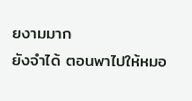ยงามมาก
ยังจำได้ ตอนพาไปให้หมอ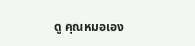ดู คุณหมอเอง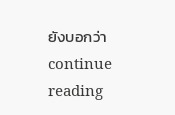ยังบอกว่า
continue reading